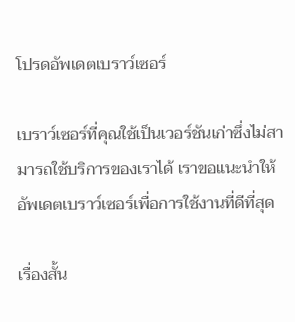โปรดอัพเดตเบราว์เซอร์

เบราว์เซอร์ที่คุณใช้เป็นเวอร์ชันเก่าซึ่งไม่สามารถใช้บริการของเราได้ เราขอแนะนำให้อัพเดตเบราว์เซอร์เพื่อการใช้งานที่ดีที่สุด

เรื่องสั้น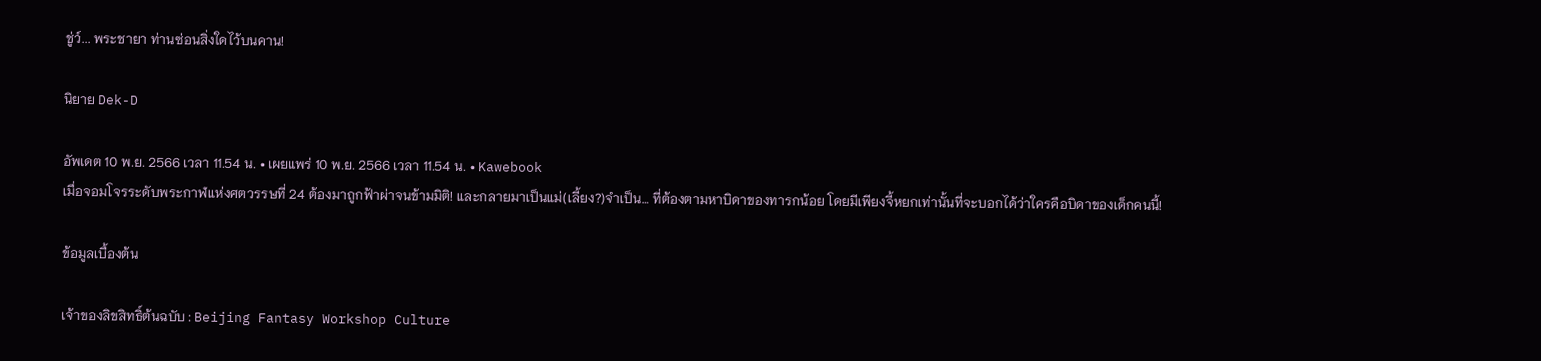ชู่ว์... พระชายา ท่านซ่อนสิ่งใดไว้บนคาน!

นิยาย Dek-D

อัพเดต 10 พ.ย. 2566 เวลา 11.54 น. • เผยแพร่ 10 พ.ย. 2566 เวลา 11.54 น. • Kawebook
เมื่อจอมโจรระดับพระกาฬแห่งศตวรรษที่ 24 ต้องมาถูกฟ้าผ่าจนข้ามมิติ! และกลายมาเป็นแม่(เลี้ยง?)จำเป็น… ที่ต้องตามหาบิดาของทารกน้อย โดยมีเพียงจี้หยกเท่านั้นที่จะบอกได้ว่าใครคือบิดาของเด็กคนนี้!

ข้อมูลเบื้องต้น

เจ้าของลิขสิทธิ์ต้นฉบับ : Beijing Fantasy Workshop Culture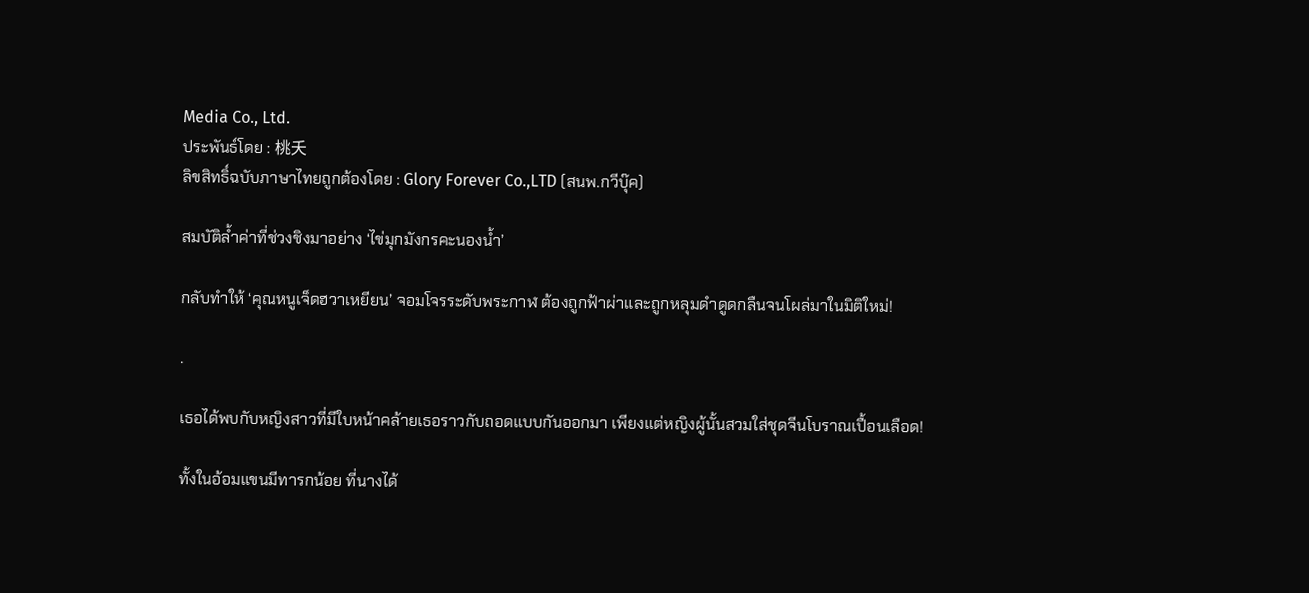Media Co., Ltd.
ประพันธ์โดย : 桃夭
ลิขสิทธิ์ฉบับภาษาไทยถูกต้องโดย : Glory Forever Co.,LTD (สนพ.กวีบุ๊ค)

สมบัติล้ำค่าที่ช่วงชิงมาอย่าง ‘ไข่มุกมังกรคะนองน้ำ’

กลับทำให้ ‘คุณหนูเจ็ดฮวาเหยียน’ จอมโจรระดับพระกาฬ ต้องถูกฟ้าผ่าและถูกหลุมดำดูดกลืนจนโผล่มาในมิติใหม่!

.

เธอได้พบกับหญิงสาวที่มีใบหน้าคล้ายเธอราวกับถอดแบบกันออกมา เพียงแต่หญิงผู้นั้นสวมใส่ชุดจีนโบราณเปื้อนเลือด!

ทั้งในอ้อมแขนมีทารกน้อย ที่นางได้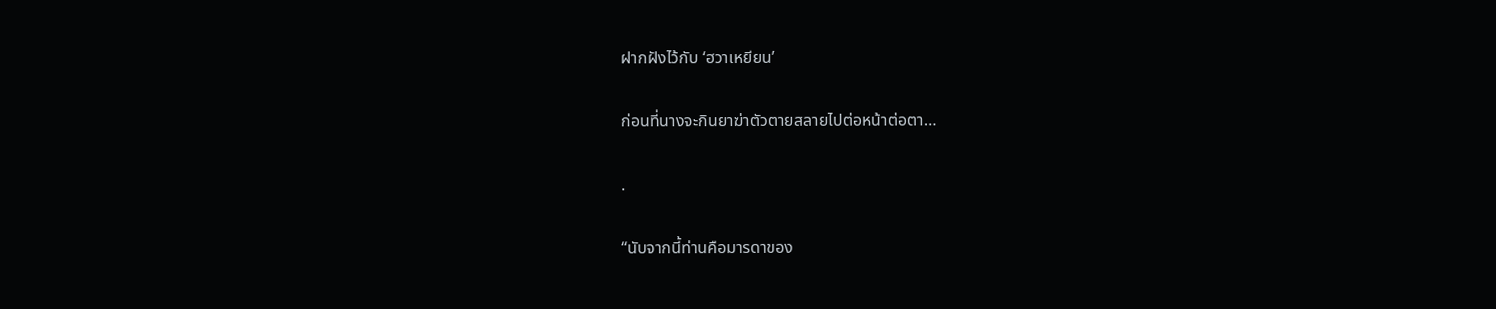ฝากฝังไว้กับ ‘ฮวาเหยียน’

ก่อนที่นางจะกินยาฆ่าตัวตายสลายไปต่อหน้าต่อตา…

.

“นับจากนี้ท่านคือมารดาของ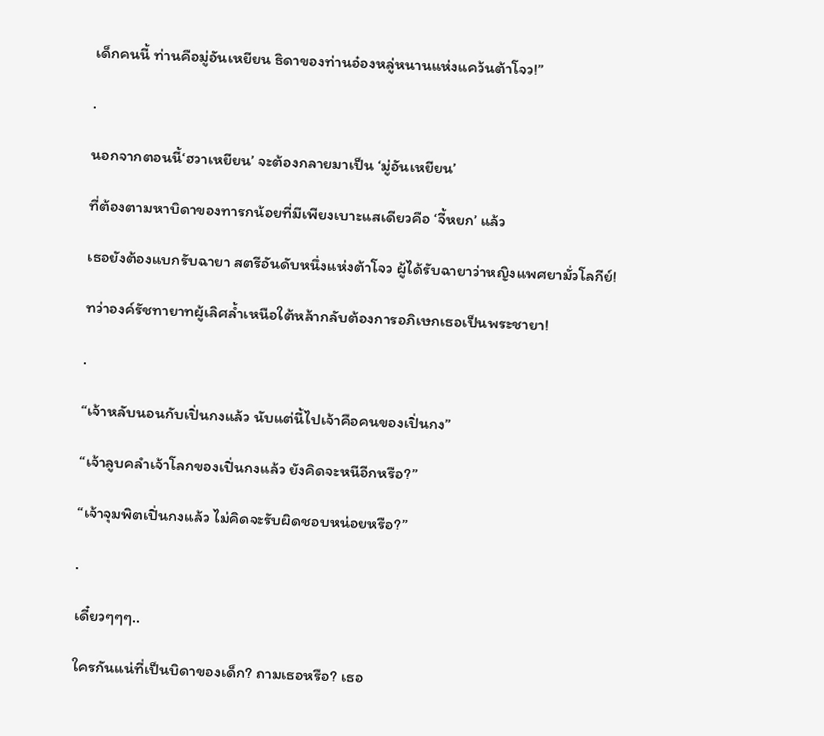เด็กคนนี้ ท่านคือมู่อันเหยียน ธิดาของท่านอ๋องหลู่หนานแห่งแคว้นต้าโจว!”

.

นอกจากตอนนี้‘ฮวาเหยียน’ จะต้องกลายมาเป็น ‘มู่อันเหยียน’

ที่ต้องตามหาบิดาของทารกน้อยที่มีเพียงเบาะแสเดียวคือ ‘จี้หยก’ แล้ว

เธอยังต้องแบกรับฉายา สตรีอันดับหนึ่งแห่งต้าโจว ผู้ได้รับฉายาว่าหญิงแพศยามั่วโลกีย์!

ทว่าองค์รัชทายาทผู้เลิศล้ำเหนือใต้หล้ากลับต้องการอภิเษกเธอเป็นพระชายา!

.

“เจ้าหลับนอนกับเปิ่นกงแล้ว นับแต่นี้ไปเจ้าคือคนของเปิ่นกง”

“เจ้าลูบคลำเจ้าโลกของเปิ่นกงแล้ว ยังคิดจะหนีอีกหรือ?”

“เจ้าจุมพิตเปิ่นกงแล้ว ไม่คิดจะรับผิดชอบหน่อยหรือ?”

.

เดี๋ยวๆๆๆ..

ใครกันแน่ที่เป็นบิดาของเด็ก? ถามเธอหรือ? เธอ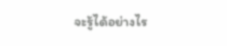จะรู้ได้อย่างไร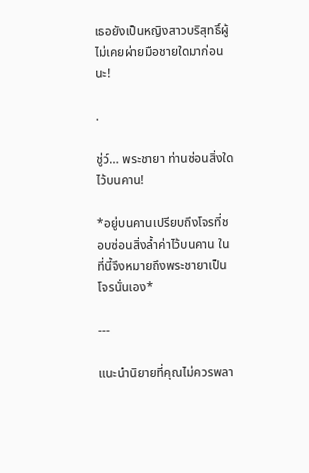เธอยังเป็นหญิงสาวบริสุทธิ์ผู้ไม่เคยผ่ายมือชายใดมาก่อนนะ!

.

ชู่ว์… พระชายา ท่านซ่อนสิ่งใดไว้บนคาน!

*อยู่บนคานเปรียบถึงโจรที่ชอบซ่อนสิ่งล้ำค่าไว้บนคาน ในที่นี้จึงหมายถึงพระชายาเป็นโจรนั่นเอง*

---

แนะนำนิยายที่คุณไม่ควรพลา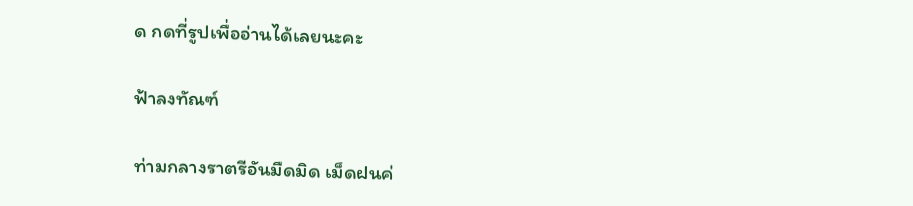ด กดที่รูปเพื่ออ่านได้เลยนะคะ

ฟ้าลงทัณฑ์

ท่ามกลางราตรีอันมืดมิด เม็ดฝนค่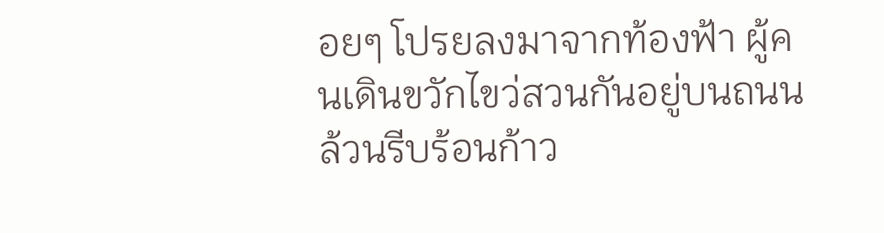อยๆ โปรยลงมาจากท้องฟ้า ผู้คนเดินขวักไขว่สวนกันอยู่บนถนนล้วนรีบร้อนก้าว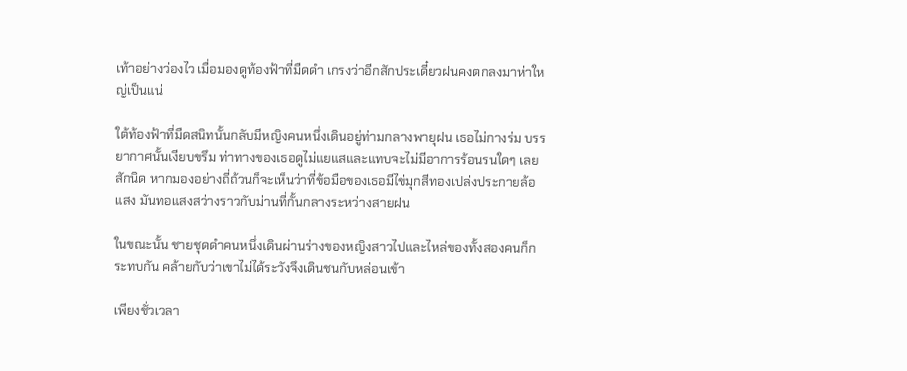เท้าอย่างว่องไว เมื่อมองดูท้องฟ้าที่มืดดำ เกรงว่าอีกสักประเดี๋ยวฝนคงตกลงมาห่าใหญ่เป็นแน่

ใต้ท้องฟ้าที่มืดสนิทนั้นกลับมีหญิงคนหนึ่งเดินอยู่ท่ามกลางพายุฝน เธอไม่กางร่ม บรรยากาศนั้นเงียบขรึม ท่าทางของเธอดูไม่แยแสและแทบจะไม่มีอาการร้อนรนใดๆ เลยสักนิด หากมองอย่างถี่ถ้วนก็จะเห็นว่าที่ข้อมือของเธอมีไข่มุกสีทองเปล่งประกายล้อแสง มันทอแสงสว่างราวกับม่านที่กั้นกลางระหว่างสายฝน

ในขณะนั้น ชายชุดดำคนหนึ่งเดินผ่านร่างของหญิงสาวไปและไหล่ของทั้งสองคนก็กระทบกัน คล้ายกับว่าเขาไม่ได้ระวังจึงเดินชนกับหล่อนเข้า

เพียงชั่วเวลา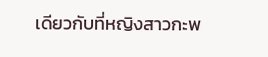เดียวกับที่หญิงสาวกะพ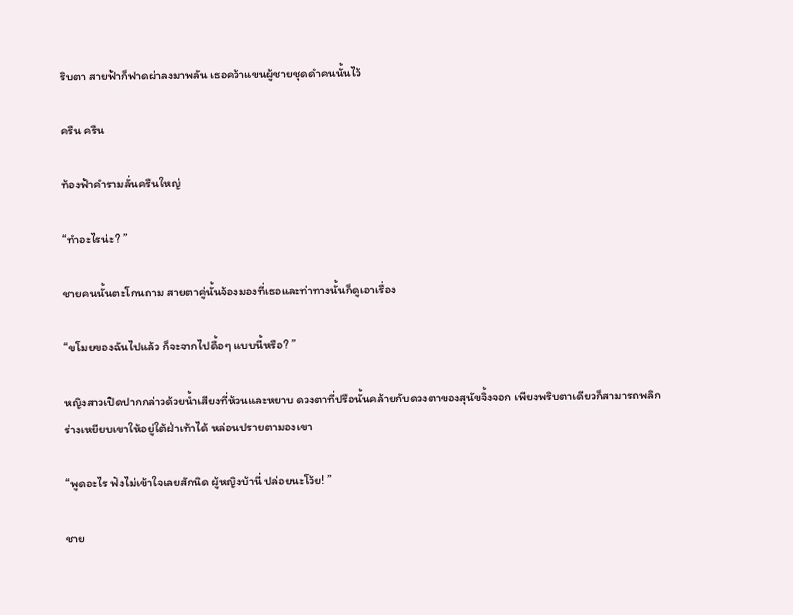ริบตา สายฟ้าก็ฟาดผ่าลงมาพลัน เธอคว้าแขนผู้ชายชุดดำคนนั้นไว้

ครืน ครืน

ท้องฟ้าคำรามลั่นครืนใหญ่

“ทำอะไรน่ะ? ”

ชายคนนั้นตะโกนถาม สายตาคู่นั้นจ้องมองที่เธอและท่าทางนั้นก็ดูเอาเรื่อง

“ขโมยของฉันไปแล้ว ก็จะจากไปดื้อๆ แบบนี้หรือ? ”

หญิงสาวเปิดปากกล่าวด้วยน้ำเสียงที่ห้วนและหยาบ ดวงตาที่ปรือนั้นคล้ายกับดวงตาของสุนัขจิ้งจอก เพียงพริบตาเดียวก็สามารถพลิกร่างเหยียบเขาให้อยู่ใต้ฝ่าเท้าได้ หล่อนปรายตามองเขา

“พูดอะไร ฟังไม่เข้าใจเลยสักนิด ผู้หญิงบ้านี่ ปล่อยนะโว้ย! ”

ชาย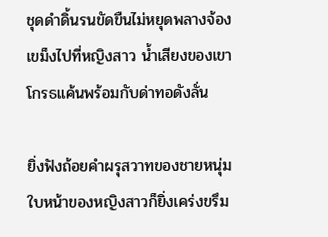ชุดดำดิ้นรนขัดขืนไม่หยุดพลางจ้องเขม็งไปที่หญิงสาว น้ำเสียงของเขาโกรธแค้นพร้อมกับด่าทอดังลั่น

ยิ่งฟังถ้อยคำผรุสวาทของชายหนุ่ม ใบหน้าของหญิงสาวก็ยิ่งเคร่งขรึม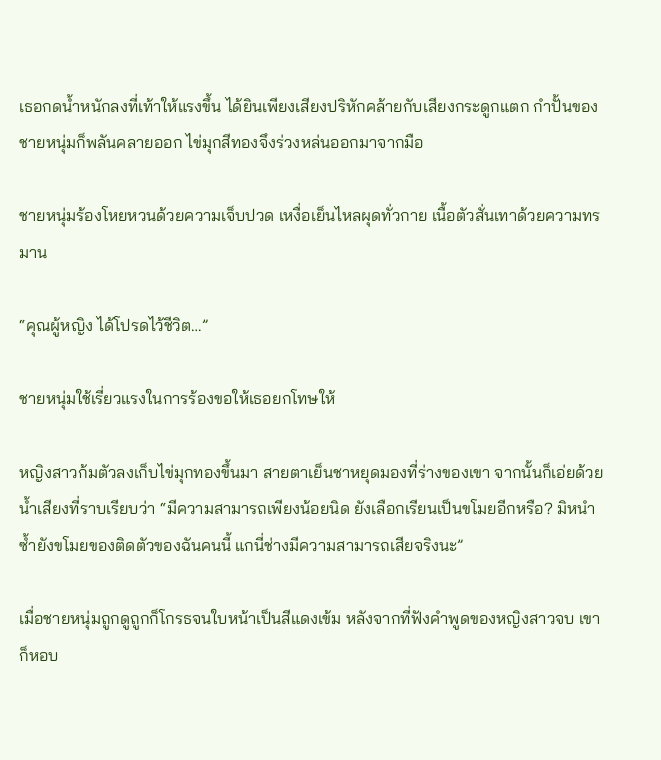เธอกดน้ำหนักลงที่เท้าให้แรงขึ้น ได้ยินเพียงเสียงปริหักคล้ายกับเสียงกระดูกแตก กำปั้นของชายหนุ่มก็พลันคลายออก ไข่มุกสีทองจึงร่วงหล่นออกมาจากมือ

ชายหนุ่มร้องโหยหวนด้วยความเจ็บปวด เหงื่อเย็นไหลผุดทั่วกาย เนื้อตัวสั่นเทาด้วยความทรมาน

“คุณผู้หญิง ได้โปรดไว้ชีวิต…”

ชายหนุ่มใช้เรี่ยวแรงในการร้องขอให้เธอยกโทษให้

หญิงสาวก้มตัวลงเก็บไข่มุกทองขึ้นมา สายตาเย็นชาหยุดมองที่ร่างของเขา จากนั้นก็เอ่ยด้วยน้ำเสียงที่ราบเรียบว่า “มีความสามารถเพียงน้อยนิด ยังเลือกเรียนเป็นขโมยอีกหรือ? มิหนำซ้ำยังขโมยของติดตัวของฉันคนนี้ แกนี่ช่างมีความสามารถเสียจริงนะ”

เมื่อชายหนุ่มถูกดูถูกก็โกรธจนใบหน้าเป็นสีแดงเข้ม หลังจากที่ฟังคำพูดของหญิงสาวจบ เขาก็หอบ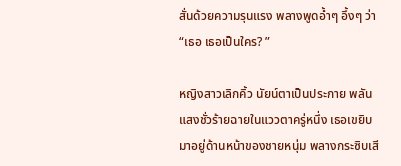สั่นด้วยความรุนแรง พลางพูดอ้ำๆ อึ้งๆ ว่า “เธอ เธอเป็นใคร? ”

หญิงสาวเลิกคิ้ว นัยน์ตาเป็นประกาย พลันแสงชั่วร้ายฉายในแววตาครู่หนึ่ง เธอเขยิบมาอยู่ด้านหน้าของชายหนุ่ม พลางกระซิบเสี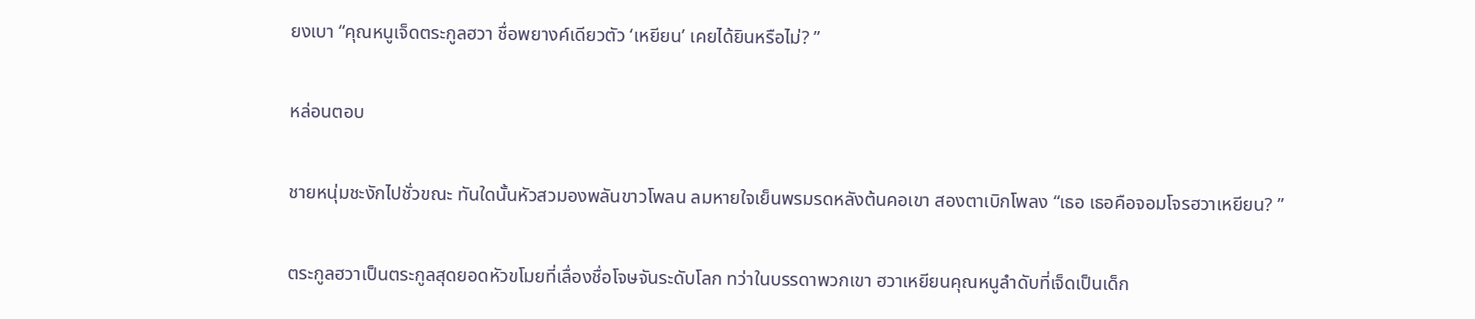ยงเบา “คุณหนูเจ็ดตระกูลฮวา ชื่อพยางค์เดียวตัว ‘เหยียน’ เคยได้ยินหรือไม่? ”

หล่อนตอบ

ชายหนุ่มชะงักไปชั่วขณะ ทันใดนั้นหัวสวมองพลันขาวโพลน ลมหายใจเย็นพรมรดหลังต้นคอเขา สองตาเบิกโพลง “เธอ เธอคือจอมโจรฮวาเหยียน? ”

ตระกูลฮวาเป็นตระกูลสุดยอดหัวขโมยที่เลื่องชื่อโจษจันระดับโลก ทว่าในบรรดาพวกเขา ฮวาเหยียนคุณหนูลำดับที่เจ็ดเป็นเด็ก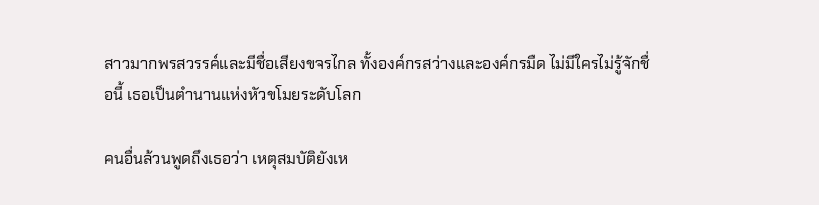สาวมากพรสวรรค์และมีชื่อเสียงขจรไกล ทั้งองค์กรสว่างและองค์กรมืด ไม่มีใครไม่รู้จักชื่อนี้ เธอเป็นตำนานแห่งหัวขโมยระดับโลก

คนอื่นล้วนพูดถึงเธอว่า เหตุสมบัติยังเห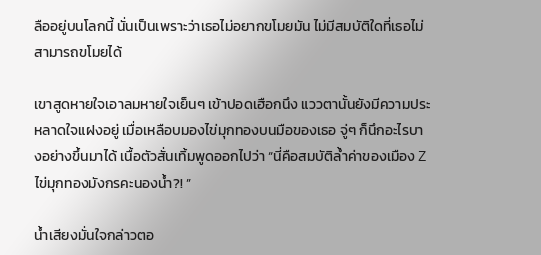ลืออยู่บนโลกนี้ นั่นเป็นเพราะว่าเธอไม่อยากขโมยมัน ไม่มีสมบัติใดที่เธอไม่สามารถขโมยได้

เขาสูดหายใจเอาลมหายใจเย็นๆ เข้าปอดเฮือกนึง แววตานั้นยังมีความประหลาดใจแฝงอยู่ เมื่อเหลือบมองไข่มุกทองบนมือของเธอ จู่ๆ ก็นึกอะไรบางอย่างขึ้นมาได้ เนื้อตัวสั่นเทิ้มพูดออกไปว่า “นี่คือสมบัติล้ำค่าของเมือง Z ไข่มุกทองมังกรคะนองน้ำ?! ”

น้ำเสียงมั่นใจกล่าวตอ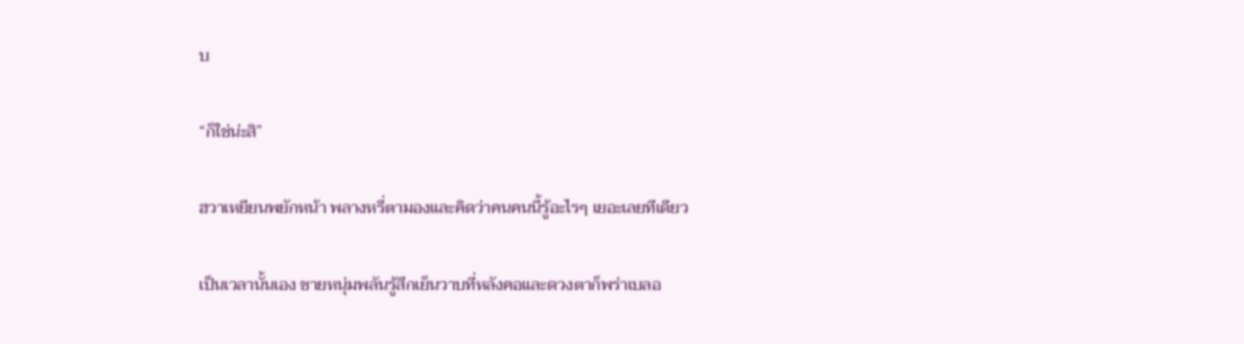บ

“ก็ใช่น่ะสิ”

ฮวาเหยียนพยักหน้า พลางหรี่ตามองและคิดว่าคนคนนี้รู้อะไรๆ เยอะเลยทีเดียว

เป็นเวลานั้นเอง ชายหนุ่มพลันรู้สึกเย็นวาบที่หลังคอและดวงตาก็พร่าเบลอ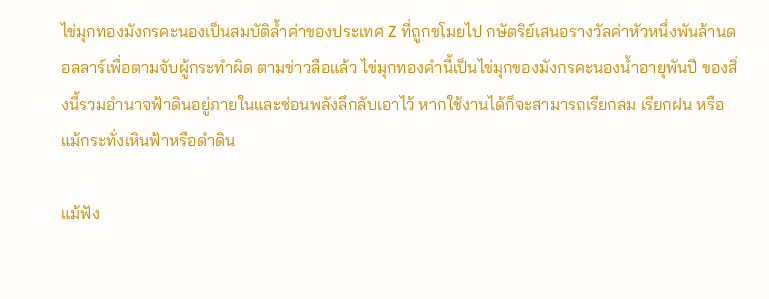ไข่มุกทองมังกรคะนองเป็นสมบัติล้ำค่าของประเทศ Z ที่ถูกขโมยไป กษัตริย์เสนอรางวัลค่าหัวหนึ่งพันล้านดอลลาร์เพื่อตามจับผู้กระทำผิด ตามข่าวลือแล้ว ไข่มุกทองคำนี้เป็นไข่มุกของมังกรคะนองน้ำอายุพันปี ของสิ่งนี้รวมอำนาจฟ้าดินอยู่ภายในและซ่อนพลังลึกลับเอาไว้ หากใช้งานได้ก็จะสามารถเรียกลม เรียกฝน หรือแม้กระทั่งเหินฟ้าหรือดำดิน

แม้ฟัง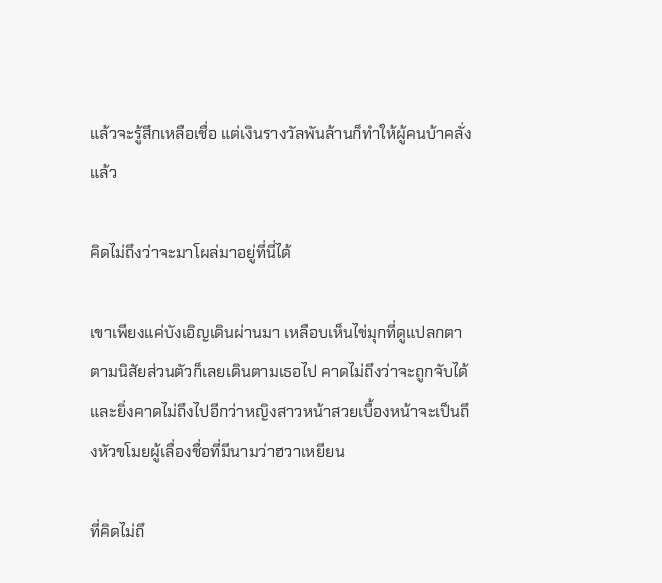แล้วจะรู้สึกเหลือเชื่อ แต่เงินรางวัลพันล้านก็ทำให้ผู้คนบ้าคลั่งแล้ว

คิดไม่ถึงว่าจะมาโผล่มาอยู่ที่นี่ได้

เขาเพียงแค่บังเอิญเดินผ่านมา เหลือบเห็นไข่มุกที่ดูแปลกตา ตามนิสัยส่วนตัวก็เลยเดินตามเธอไป คาดไม่ถึงว่าจะถูกจับได้ และยิ่งคาดไม่ถึงไปอีกว่าหญิงสาวหน้าสวยเบื้องหน้าจะเป็นถึงหัวขโมยผู้เลื่องชื่อที่มีนามว่าฮวาเหยียน

ที่คิดไม่ถึ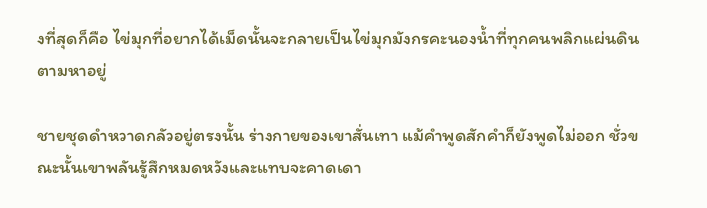งที่สุดก็คือ ไข่มุกที่อยากได้เม็ดนั้นจะกลายเป็นไข่มุกมังกรคะนองน้ำที่ทุกคนพลิกแผ่นดินตามหาอยู่

ชายชุดดำหวาดกลัวอยู่ตรงนั้น ร่างกายของเขาสั่นเทา แม้คำพูดสักคำก็ยังพูดไม่ออก ชั่วขณะนั้นเขาพลันรู้สึกหมดหวังและแทบจะคาดเดา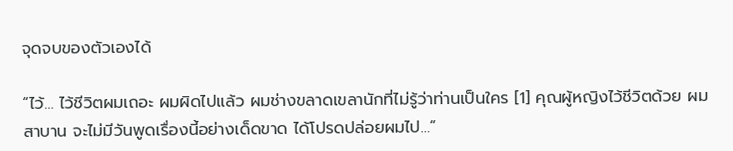จุดจบของตัวเองได้

“ไว้… ไว้ชีวิตผมเถอะ ผมผิดไปแล้ว ผมช่างขลาดเขลานักที่ไม่รู้ว่าท่านเป็นใคร [1] คุณผู้หญิงไว้ชีวิตด้วย ผมสาบาน จะไม่มีวันพูดเรื่องนี้อย่างเด็ดขาด ได้โปรดปล่อยผมไป…”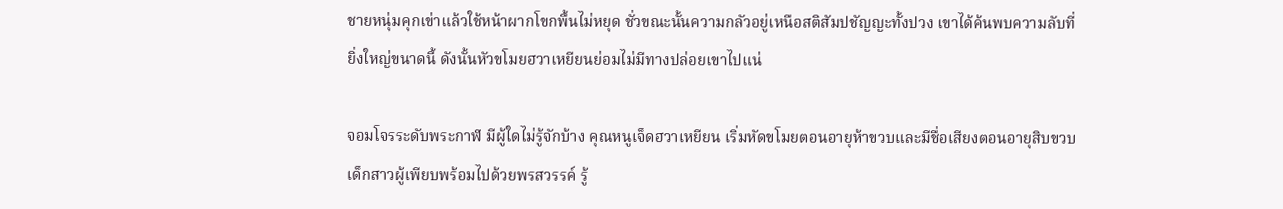ชายหนุ่มคุกเข่าแล้วใช้หน้าผากโขกพื้นไม่หยุด ชั่วขณะนั้นความกลัวอยู่เหนือสติสัมปชัญญะทั้งปวง เขาได้ค้นพบความลับที่ยิ่งใหญ่ขนาดนี้ ดังนั้นหัวขโมยฮวาเหยียนย่อมไม่มีทางปล่อยเขาไปแน่

จอมโจรระดับพระกาฬ มีผู้ใดไม่รู้จักบ้าง คุณหนูเจ็ดฮวาเหยียน เริ่มหัดขโมยตอนอายุห้าขวบและมีชื่อเสียงตอนอายุสิบขวบ เด็กสาวผู้เพียบพร้อมไปด้วยพรสวรรค์ รู้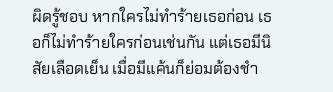ผิดรู้ชอบ หากใครไม่ทำร้ายเธอก่อน เธอก็ไม่ทำร้ายใครก่อนเช่นกัน แต่เธอมีนิสัยเลือดเย็น เมื่อมีแค้นก็ย่อมต้องชำ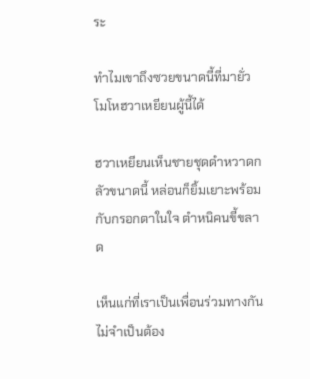ระ

ทำไมเขาถึงซวยขนาดนี้ที่มายั่วโมโหฮวาเหยียนผู้นี้ได้

ฮวาเหยียนเห็นชายชุดดำหวาดกลัวขนาดนี้ หล่อนก็ยิ้มเยาะพร้อมกับกรอกตาในใจ ตำหนิคนขี้ขลาด

เห็นแก่ที่เราเป็นเพื่อนร่วมทางกัน ไม่จำเป็นต้อง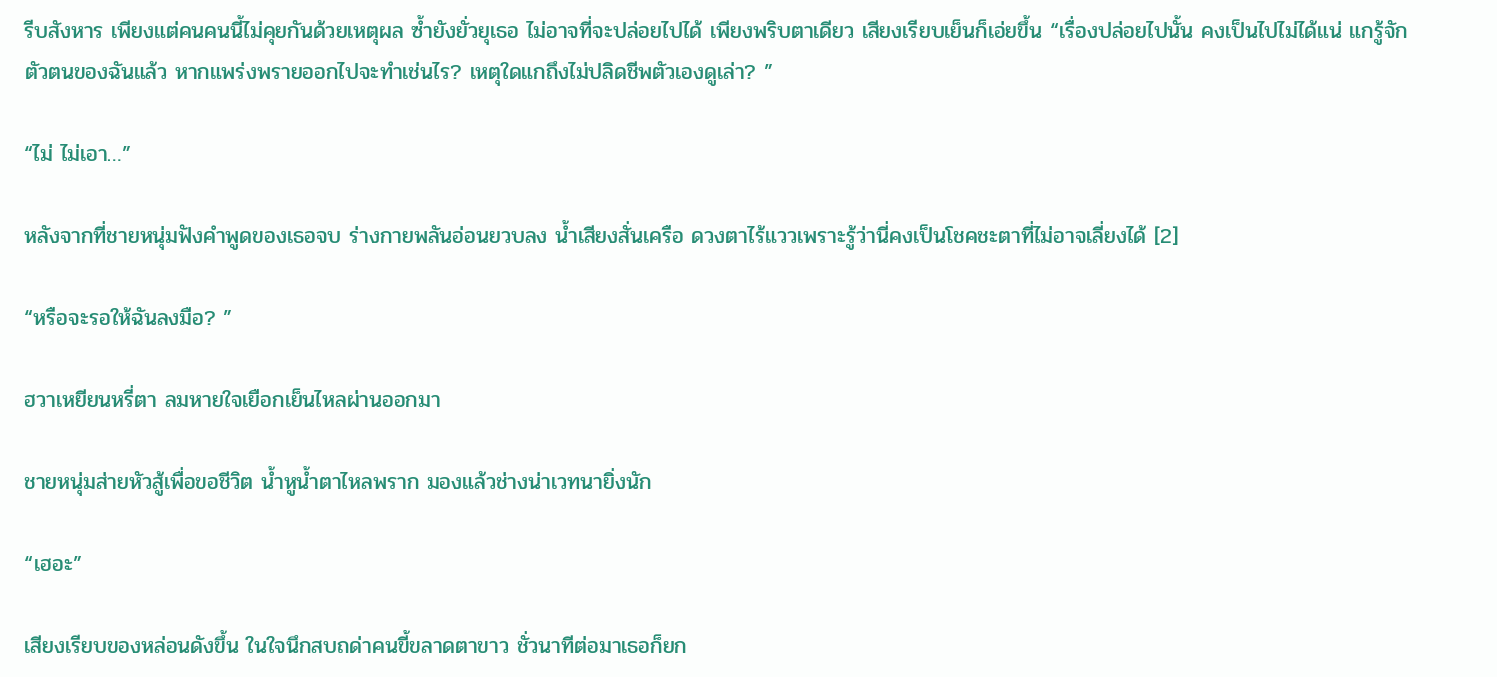รีบสังหาร เพียงแต่คนคนนี้ไม่คุยกันด้วยเหตุผล ซ้ำยังยั่วยุเธอ ไม่อาจที่จะปล่อยไปได้ เพียงพริบตาเดียว เสียงเรียบเย็นก็เอ่ยขึ้น “เรื่องปล่อยไปนั้น คงเป็นไปไม่ได้แน่ แกรู้จักตัวตนของฉันแล้ว หากแพร่งพรายออกไปจะทำเช่นไร? เหตุใดแกถึงไม่ปลิดชีพตัวเองดูเล่า? ”

“ไม่ ไม่เอา…”

หลังจากที่ชายหนุ่มฟังคำพูดของเธอจบ ร่างกายพลันอ่อนยวบลง น้ำเสียงสั่นเครือ ดวงตาไร้แววเพราะรู้ว่านี่คงเป็นโชคชะตาที่ไม่อาจเลี่ยงได้ [2]

“หรือจะรอให้ฉันลงมือ? ”

ฮวาเหยียนหรี่ตา ลมหายใจเยือกเย็นไหลผ่านออกมา

ชายหนุ่มส่ายหัวสู้เพื่อขอชีวิต น้ำหูน้ำตาไหลพราก มองแล้วช่างน่าเวทนายิ่งนัก

“เฮอะ”

เสียงเรียบของหล่อนดังขึ้น ในใจนึกสบถด่าคนขี้ขลาดตาขาว ชั่วนาทีต่อมาเธอก็ยก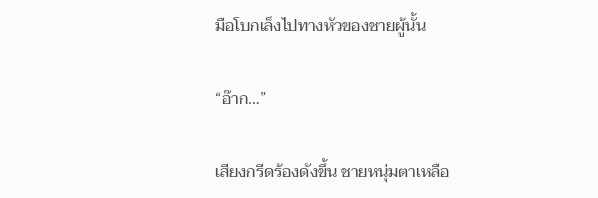มือโบกเล็งไปทางหัวของชายผู้นั้น

“อ๊าก…”

เสียงกรีดร้องดังขึ้น ชายหนุ่มตาเหลือ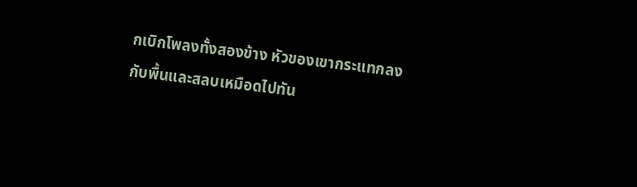กเบิกโพลงทั้งสองข้าง หัวของเขากระแทกลงกับพื้นและสลบเหมือดไปทัน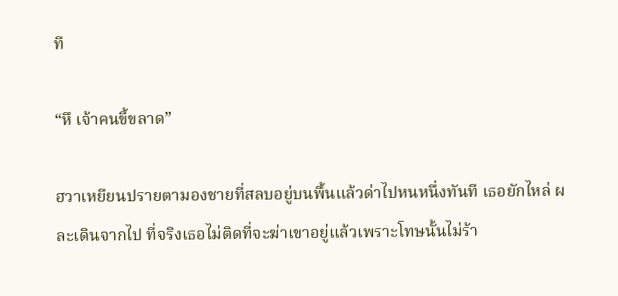ที

“หึ เจ้าคนขี้ขลาด”

ฮวาเหยียนปรายตามองชายที่สลบอยู่บนพื้นแล้วด่าไปหนหนึ่งทันที เธอยักไหล่ ผละเดินจากไป ที่จริงเธอไม่ติดที่จะฆ่าเขาอยู่แล้วเพราะโทษนั้นไม่ร้า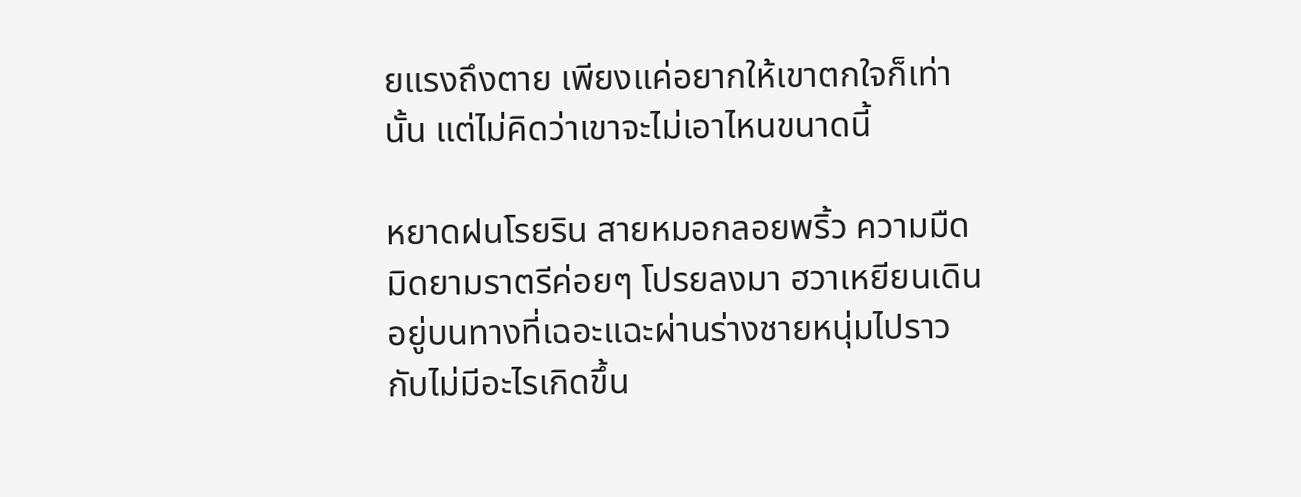ยแรงถึงตาย เพียงแค่อยากให้เขาตกใจก็เท่านั้น แต่ไม่คิดว่าเขาจะไม่เอาไหนขนาดนี้

หยาดฝนโรยริน สายหมอกลอยพริ้ว ความมืดมิดยามราตรีค่อยๆ โปรยลงมา ฮวาเหยียนเดินอยู่บนทางที่เฉอะแฉะผ่านร่างชายหนุ่มไปราวกับไม่มีอะไรเกิดขึ้น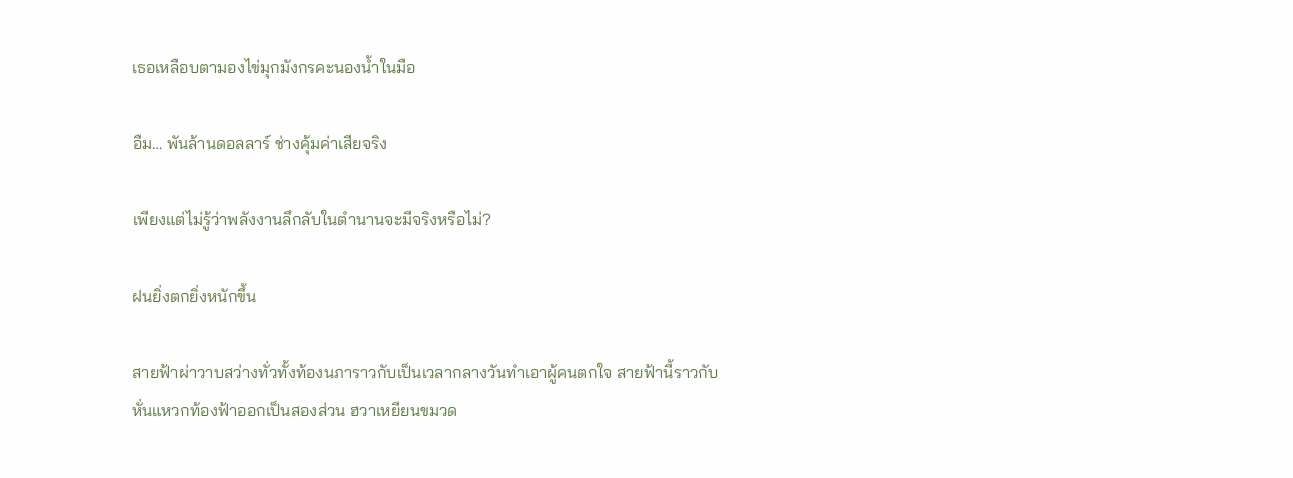เธอเหลือบตามองไข่มุกมังกรคะนองน้ำในมือ

อืม… พันล้านดอลลาร์ ช่างคุ้มค่าเสียจริง

เพียงแต่ไม่รู้ว่าพลังงานลึกลับในตำนานจะมีจริงหรือไม่?

ฝนยิ่งตกยิ่งหนักขึ้น

สายฟ้าผ่าวาบสว่างทั่วทั้งท้องนภาราวกับเป็นเวลากลางวันทำเอาผู้คนตกใจ สายฟ้านี้ราวกับหั่นแหวกท้องฟ้าออกเป็นสองส่วน ฮวาเหยียนขมวด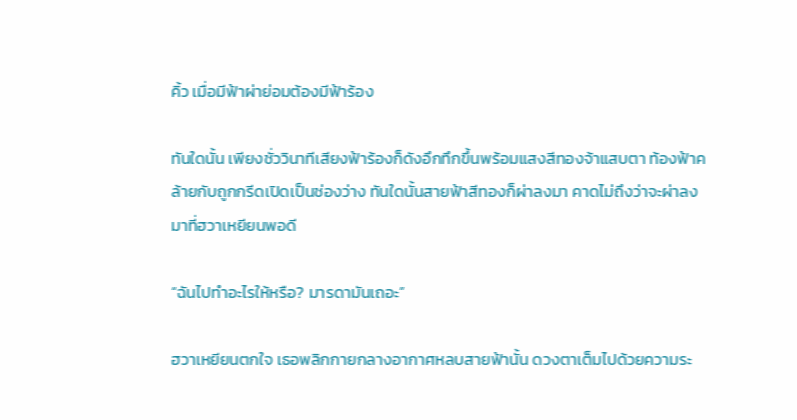คิ้ว เมื่อมีฟ้าผ่าย่อมต้องมีฟ้าร้อง

ทันใดนั้น เพียงชั่ววินาทีเสียงฟ้าร้องก็ดังอึกทึกขึ้นพร้อมแสงสีทองจ้าแสบตา ท้องฟ้าคล้ายกับถูกกรีดเปิดเป็นช่องว่าง ทันใดนั้นสายฟ้าสีทองก็ผ่าลงมา คาดไม่ถึงว่าจะผ่าลงมาที่ฮวาเหยียนพอดี

“ฉันไปทำอะไรให้หรือ? มารดามันเถอะ”

ฮวาเหยียนตกใจ เธอพลิกกายกลางอากาศหลบสายฟ้านั้น ดวงตาเต็มไปด้วยความระ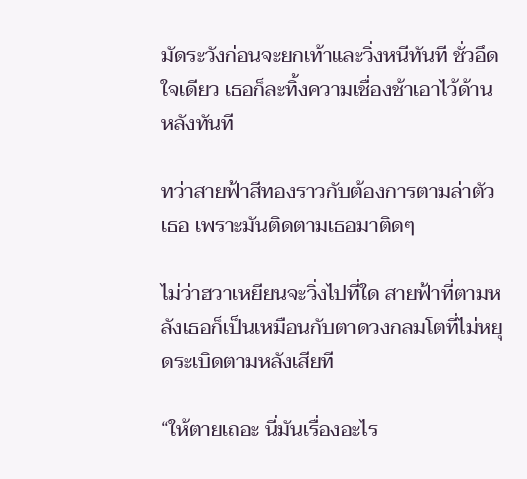มัดระวังก่อนจะยกเท้าและวิ่งหนีทันที ชั่วอึดใจเดียว เธอก็ละทิ้งความเชื่องช้าเอาไว้ด้านหลังทันที

ทว่าสายฟ้าสีทองราวกับต้องการตามล่าตัวเธอ เพราะมันติดตามเธอมาติดๆ

ไม่ว่าฮวาเหยียนจะวิ่งไปที่ใด สายฟ้าที่ตามหลังเธอก็เป็นเหมือนกับตาดวงกลมโตที่ไม่หยุดระเบิดตามหลังเสียที

“ให้ตายเถอะ นี่มันเรื่องอะไร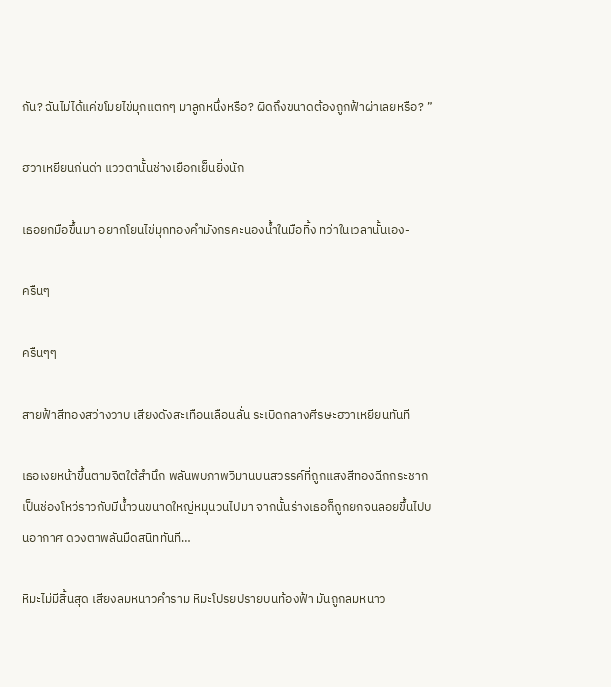กัน? ฉันไม่ได้แค่ขโมยไข่มุกแตกๆ มาลูกหนึ่งหรือ? ผิดถึงขนาดต้องถูกฟ้าผ่าเลยหรือ? ”

ฮวาเหยียนก่นด่า แววตานั้นช่างเยือกเย็นยิ่งนัก

เธอยกมือขึ้นมา อยากโยนไข่มุกทองคำมังกรคะนองน้ำในมือทิ้ง ทว่าในเวลานั้นเอง-

ครืนๆ

ครืนๆๆ

สายฟ้าสีทองสว่างวาบ เสียงดังสะเทือนเลือนลั่น ระเบิดกลางศีรษะฮวาเหยียนทันที

เธอเงยหน้าขึ้นตามจิตใต้สำนึก พลันพบภาพวิมานบนสวรรค์ที่ถูกแสงสีทองฉีกกระชากเป็นช่องโหว่ราวกับมีน้ำวนขนาดใหญ่หมุนวนไปมา จากนั้นร่างเธอก็ถูกยกจนลอยขึ้นไปบนอากาศ ดวงตาพลันมืดสนิททันที…

หิมะไม่มีสิ้นสุด เสียงลมหนาวคำราม หิมะโปรยปรายบนท้องฟ้า มันถูกลมหนาว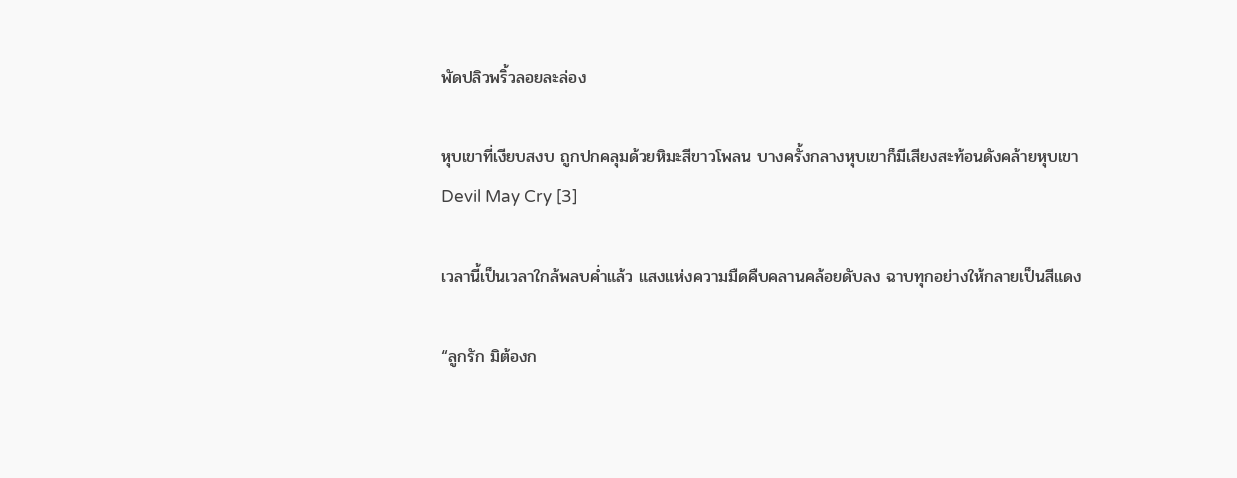พัดปลิวพริ้วลอยละล่อง

หุบเขาที่เงียบสงบ ถูกปกคลุมด้วยหิมะสีขาวโพลน บางครั้งกลางหุบเขาก็มีเสียงสะท้อนดังคล้ายหุบเขา Devil May Cry [3]

เวลานี้เป็นเวลาใกล้พลบค่ำแล้ว แสงแห่งความมืดคืบคลานคล้อยดับลง ฉาบทุกอย่างให้กลายเป็นสีแดง

“ลูกรัก มิต้องก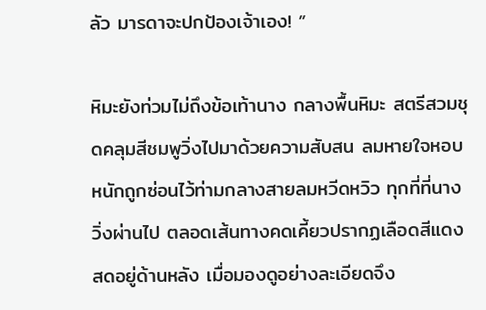ลัว มารดาจะปกป้องเจ้าเอง! ”

หิมะยังท่วมไม่ถึงข้อเท้านาง กลางพื้นหิมะ สตรีสวมชุดคลุมสีชมพูวิ่งไปมาด้วยความสับสน ลมหายใจหอบหนักถูกซ่อนไว้ท่ามกลางสายลมหวีดหวิว ทุกที่ที่นางวิ่งผ่านไป ตลอดเส้นทางคดเคี้ยวปรากฏเลือดสีแดงสดอยู่ด้านหลัง เมื่อมองดูอย่างละเอียดจึง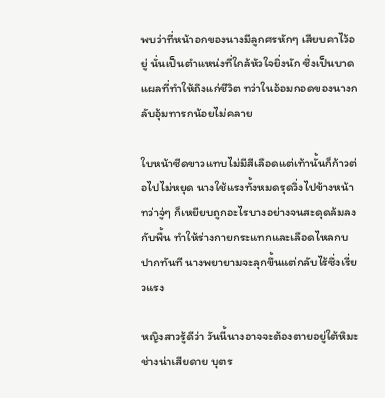พบว่าที่หน้าอกของนางมีลูกศรหักๆ เสียบคาไว้อยู่ นั่นเป็นตำแหน่งที่ใกล้หัวใจยิ่งนัก ซึ่งเป็นบาดแผลที่ทำให้ถึงแก่ชีวิต ทว่าในอ้อมกอดของนางกลับอุ้มทารกน้อยไม่คลาย

ใบหน้าซีดขาวแทบไม่มีสีเลือดแต่เท้านั้นก็ก้าวต่อไปไม่หยุด นางใช้แรงทั้งหมดรุดวิ่งไปข้างหน้า ทว่าจู่ๆ ก็เหยียบถูกอะไรบางอย่างจนสะดุดล้มลงกับพื้น ทำให้ร่างกายกระแทกและเลือดไหลกบปากทันที นางพยายามจะลุกขึ้นแต่กลับไร้ซึ่งเรี่ยวแรง

หญิงสาวรู้ดีว่า วันนี้นางอาจจะต้องตายอยู่ใต้หิมะ ช่างน่าเสียดาย บุตร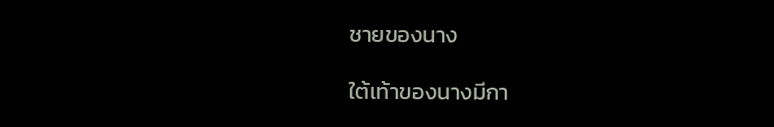ชายของนาง

ใต้เท้าของนางมีกา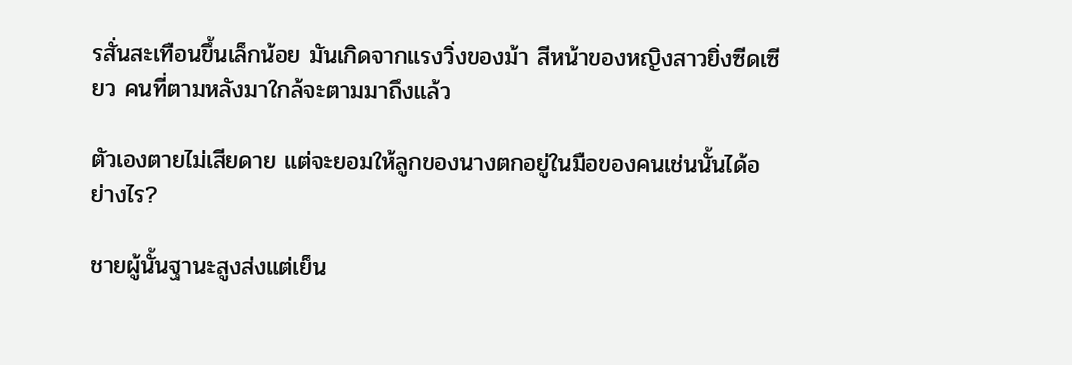รสั่นสะเทือนขึ้นเล็กน้อย มันเกิดจากแรงวิ่งของม้า สีหน้าของหญิงสาวยิ่งซีดเซียว คนที่ตามหลังมาใกล้จะตามมาถึงแล้ว

ตัวเองตายไม่เสียดาย แต่จะยอมให้ลูกของนางตกอยู่ในมือของคนเช่นนั้นได้อย่างไร?

ชายผู้นั้นฐานะสูงส่งแต่เย็น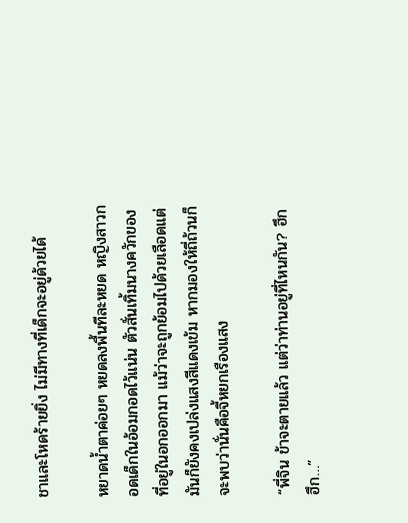ชาและโหดร้ายยิ่ง ไม่มีทางที่เด็กจะอยู่ด้วยได้

หยาดน้ำตาค่อยๆ หยดลงพื้นทีละหยด หญิงสาวกอดเด็กในอ้อมกอดไว้แน่น ตัวสั่นเทิ้มนางควักของที่อยู่ในอกออกมา แม้ว่าจะถูกย้อมไปด้วยเลือดแต่มันก็ยังคงเปล่งแสงสีแดงเข้ม หากมองให้ถี่ถ้วนก็จะพบว่านั่นคือจี้หยกเรืองแสง

“พี่จิน ข้าจะตายแล้ว แต่ว่าท่านอยู่ที่ไหนกัน? ฮึก ฮึก…”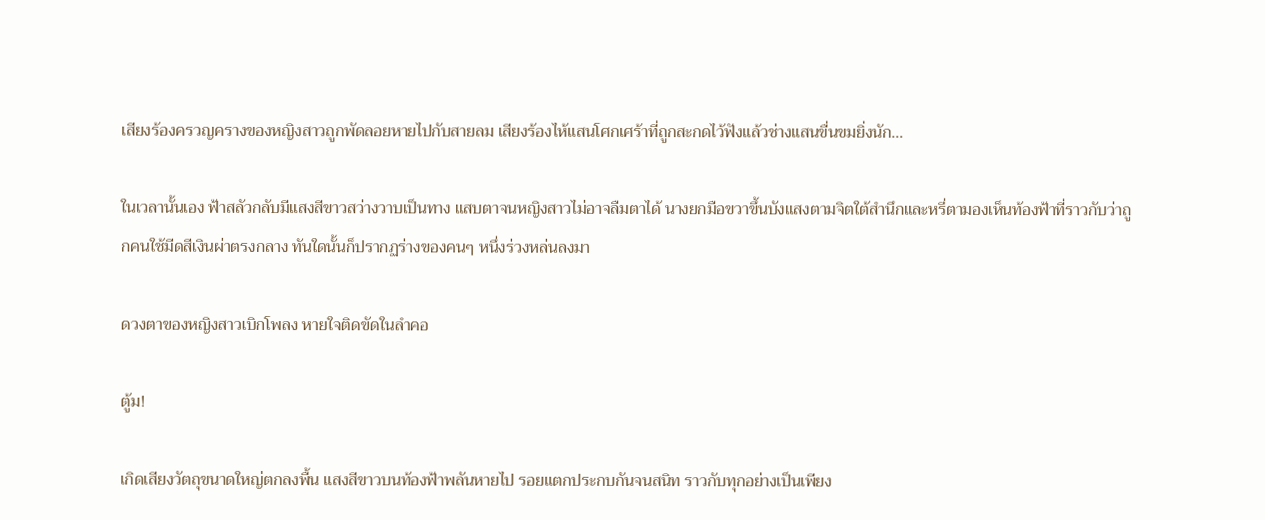เสียงร้องครวญครางของหญิงสาวถูกพัดลอยหายไปกับสายลม เสียงร้องไห้แสนโศกเศร้าที่ถูกสะกดไว้ฟังแล้วช่างแสนขื่นขมยิ่งนัก…

ในเวลานั้นเอง ฟ้าสลัวกลับมีแสงสีขาวสว่างวาบเป็นทาง แสบตาจนหญิงสาวไม่อาจลืมตาได้ นางยกมือขวาขึ้นบังแสงตามจิตใต้สำนึกและหรี่ตามองเห็นท้องฟ้าที่ราวกับว่าถูกคนใช้มีดสีเงินผ่าตรงกลาง ทันใดนั้นก็ปรากฏร่างของคนๆ หนึ่งร่วงหล่นลงมา

ดวงตาของหญิงสาวเบิกโพลง หายใจติดขัดในลำคอ

ตู้ม!

เกิดเสียงวัตถุขนาดใหญ่ตกลงพื้น แสงสีขาวบนท้องฟ้าพลันหายไป รอยแตกประกบกันจนสนิท ราวกับทุกอย่างเป็นเพียง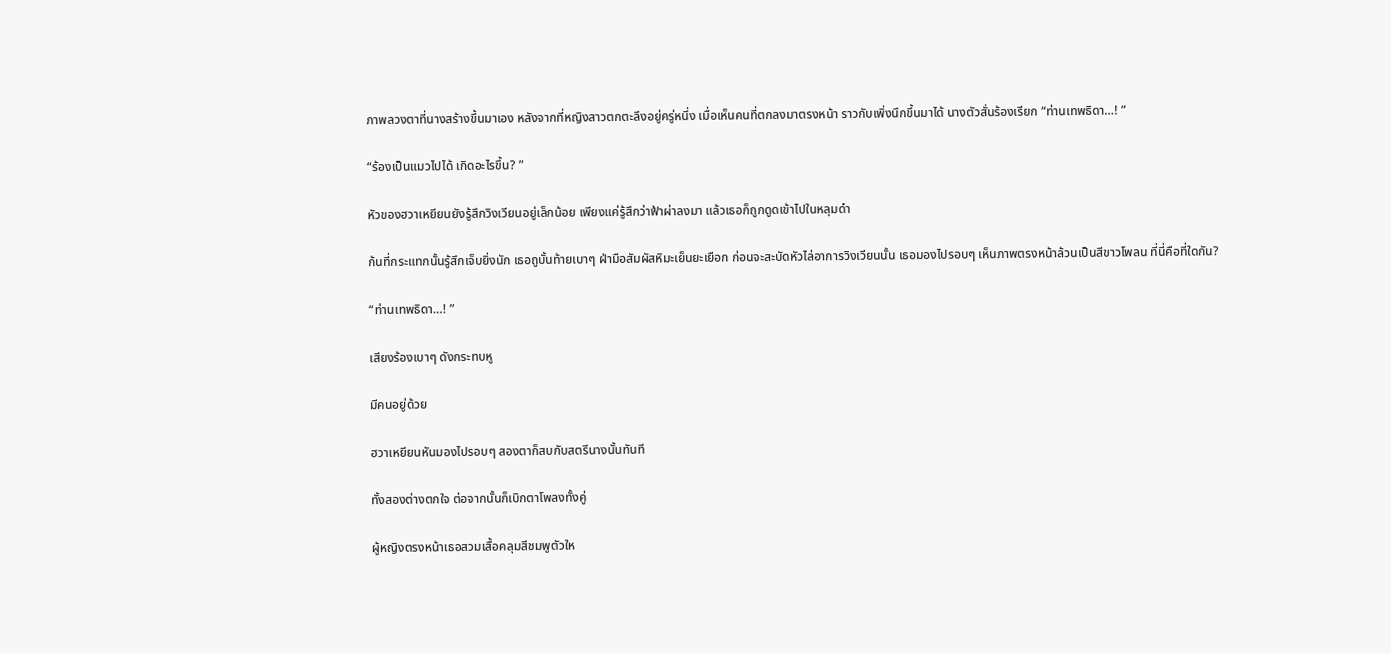ภาพลวงตาที่นางสร้างขึ้นมาเอง หลังจากที่หญิงสาวตกตะลึงอยู่ครู่หนึ่ง เมื่อเห็นคนที่ตกลงมาตรงหน้า ราวกับเพิ่งนึกขึ้นมาได้ นางตัวสั่นร้องเรียก “ท่านเทพธิดา…! ”

“ร้องเป็นแมวไปได้ เกิดอะไรขึ้น? ”

หัวของฮวาเหยียนยังรู้สึกวิงเวียนอยู่เล็กน้อย เพียงแค่รู้สึกว่าฟ้าผ่าลงมา แล้วเธอก็ถูกดูดเข้าไปในหลุมดำ

ก้นที่กระแทกนั้นรู้สึกเจ็บยิ่งนัก เธอถูบั้นท้ายเบาๆ ฝ่ามือสัมผัสหิมะเย็นยะเยือก ก่อนจะสะบัดหัวไล่อาการวิงเวียนนั้น เธอมองไปรอบๆ เห็นภาพตรงหน้าล้วนเป็นสีขาวโพลน ที่นี่คือที่ใดกัน?

“ท่านเทพธิดา…! ”

เสียงร้องเบาๆ ดังกระทบหู

มีคนอยู่ด้วย

ฮวาเหยียนหันมองไปรอบๆ สองตาก็สบกับสตรีนางนั้นทันที

ทั้งสองต่างตกใจ ต่อจากนั้นก็เบิกตาโพลงทั้งคู่

ผู้หญิงตรงหน้าเธอสวมเสื้อคลุมสีชมพูตัวให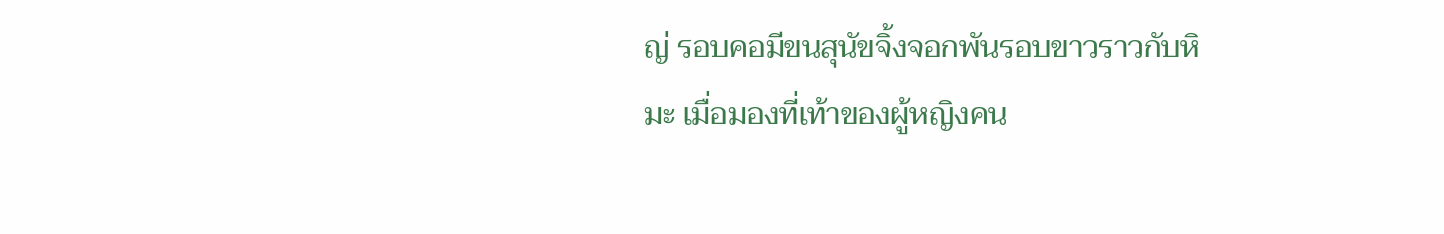ญ่ รอบคอมีขนสุนัขจิ้งจอกพันรอบขาวราวกับหิมะ เมื่อมองที่เท้าของผู้หญิงคน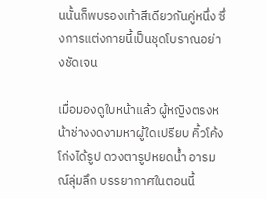นนั้นก็พบรองเท้าสีเดียวกันคู่หนึ่ง ซึ่งการแต่งกายนี้เป็นชุดโบราณอย่างชัดเจน

เมื่อมองดูใบหน้าแล้ว ผู้หญิงตรงหน้าช่างงดงามหาผู้ใดเปรียบ คิ้วโค้งโก่งได้รูป ดวงตารูปหยดน้ำ อารมณ์ลุ่มลึก บรรยากาศในตอนนี้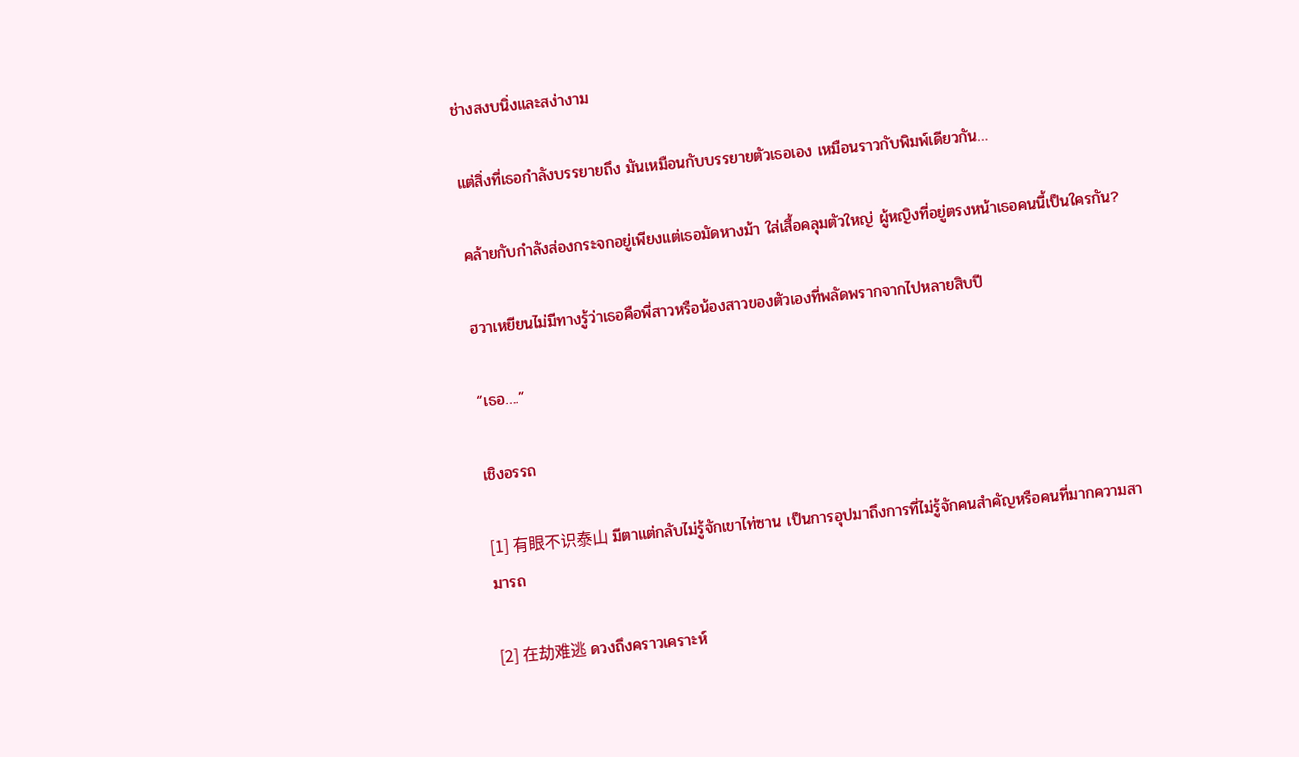ช่างสงบนิ่งและสง่างาม

แต่สิ่งที่เธอกำลังบรรยายถึง มันเหมือนกับบรรยายตัวเธอเอง เหมือนราวกับพิมพ์เดียวกัน…

คล้ายกับกำลังส่องกระจกอยู่เพียงแต่เธอมัดหางม้า ใส่เสื้อคลุมตัวใหญ่ ผู้หญิงที่อยู่ตรงหน้าเธอคนนี้เป็นใครกัน?

ฮวาเหยียนไม่มีทางรู้ว่าเธอคือพี่สาวหรือน้องสาวของตัวเองที่พลัดพรากจากไปหลายสิบปี

“เธอ….”

เชิงอรรถ

[1] 有眼不识泰山 มีตาแต่กลับไม่รู้จักเขาไท่ซาน เป็นการอุปมาถึงการที่ไม่รู้จักคนสำคัญหรือคนที่มากความสามารถ

[2] 在劫难逃 ดวงถึงคราวเคราะห์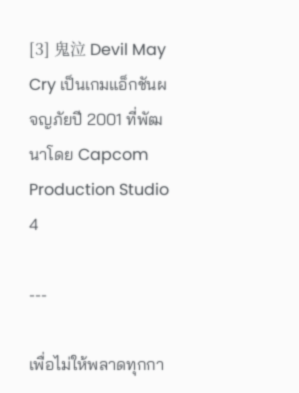[3] 鬼泣 Devil May Cry เป็นเกมแอ็กชันผจญภัยปี 2001 ที่พัฒนาโดย Capcom Production Studio 4

---

เพื่อไม่ให้พลาดทุกกา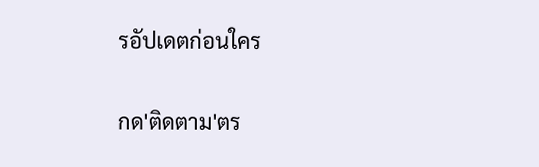รอัปเดตก่อนใคร

กด'ติดตาม'ตร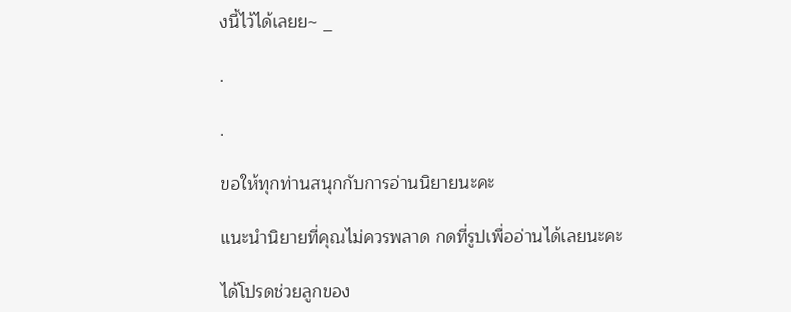งนี้ไว้ได้เลยย~ _

.

.

ขอให้ทุกท่านสนุกกับการอ่านนิยายนะคะ

แนะนำนิยายที่คุณไม่ควรพลาด กดที่รูปเพื่ออ่านได้เลยนะคะ

ได้โปรดช่วยลูกของ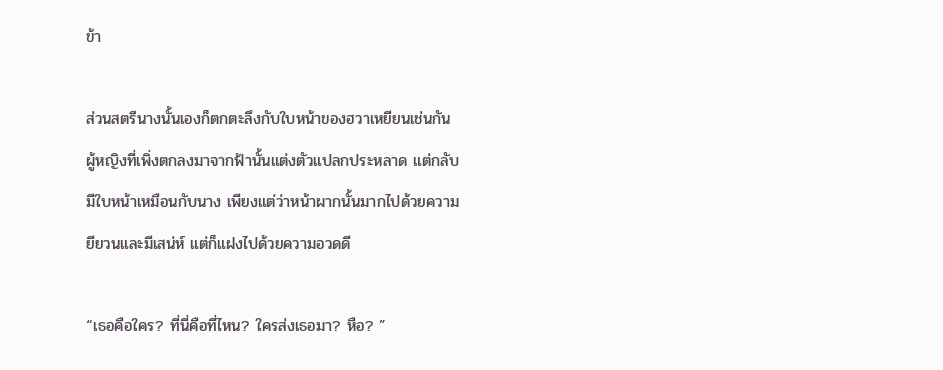ข้า

ส่วนสตรีนางนั้นเองก็ตกตะลึงกับใบหน้าของฮวาเหยียนเช่นกัน ผู้หญิงที่เพิ่งตกลงมาจากฟ้านั้นแต่งตัวแปลกประหลาด แต่กลับมีใบหน้าเหมือนกับนาง เพียงแต่ว่าหน้าผากนั้นมากไปด้วยความยียวนและมีเสน่ห์ แต่ก็แฝงไปด้วยความอวดดี

“เธอคือใคร? ที่นี่คือที่ไหน? ใครส่งเธอมา? หือ? ”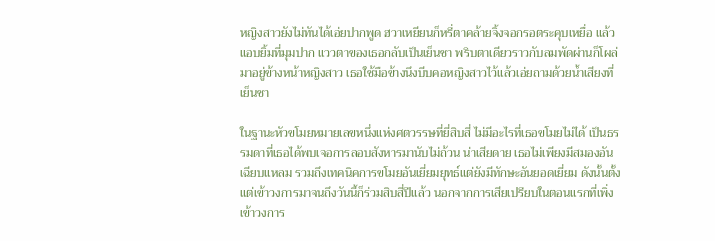หญิงสาวยังไม่ทันได้เอ่ยปากพูด ฮวาเหยียนก็หรี่ตาคล้ายจิ้งจอกรอตระคุบเหยื่อ แล้วแอบยิ้มที่มุมปาก แววตาของเธอกลับเป็นเย็นชา พริบตาเดียวราวกับลมพัดผ่านก็โผล่มาอยู่ข้างหน้าหญิงสาว เธอใช้มือข้างนึงบีบคอหญิงสาวไว้แล้วเอ่ยถามด้วยน้ำเสียงที่เย็นชา

ในฐานะหัวขโมยหมายเลขหนึ่งแห่งศตวรรษที่ยี่สิบสี่ ไม่มีอะไรที่เธอขโมยไม่ได้ เป็นธรรมดาที่เธอได้พบเจอการลอบสังหารมานับไม่ถ้วน น่าเสียดาย เธอไม่เพียงมีสมองอันเฉียบแหลม รวมถึงเทคนิคการขโมยอันเยี่ยมยุทธ์แต่ยังมีทักษะอันยอดเยี่ยม ดังนั้นตั้งแต่เข้าวงการมาจนถึงวันนี้ก็ร่วมสิบสี่ปีแล้ว นอกจากการเสียเปรียบในตอนแรกที่เพิ่งเข้าวงการ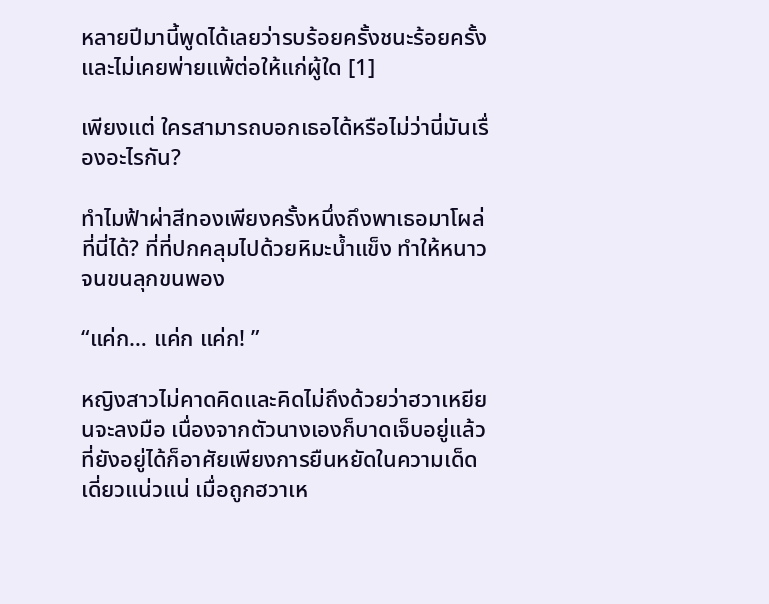หลายปีมานี้พูดได้เลยว่ารบร้อยครั้งชนะร้อยครั้งและไม่เคยพ่ายแพ้ต่อให้แก่ผู้ใด [1]

เพียงแต่ ใครสามารถบอกเธอได้หรือไม่ว่านี่มันเรื่องอะไรกัน?

ทำไมฟ้าผ่าสีทองเพียงครั้งหนึ่งถึงพาเธอมาโผล่ที่นี่ได้? ที่ที่ปกคลุมไปด้วยหิมะน้ำแข็ง ทำให้หนาวจนขนลุกขนพอง

“แค่ก… แค่ก แค่ก! ”

หญิงสาวไม่คาดคิดและคิดไม่ถึงด้วยว่าฮวาเหยียนจะลงมือ เนื่องจากตัวนางเองก็บาดเจ็บอยู่แล้ว ที่ยังอยู่ได้ก็อาศัยเพียงการยืนหยัดในความเด็ดเดี่ยวแน่วแน่ เมื่อถูกฮวาเห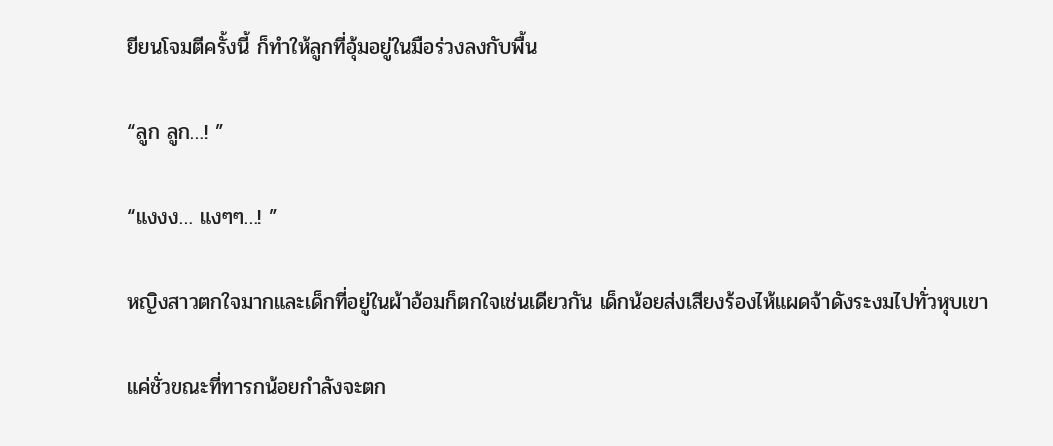ยียนโจมตีครั้งนี้ ก็ทำให้ลูกที่อุ้มอยู่ในมือร่วงลงกับพื้น

“ลูก ลูก…! ”

“แงงง… แงๆๆ…! ”

หญิงสาวตกใจมากและเด็กที่อยู่ในผ้าอ้อมก็ตกใจเช่นเดียวกัน เด็กน้อยส่งเสียงร้องไห้แผดจ้าดังระงมไปทั่วหุบเขา

แค่ชั่วขณะที่ทารกน้อยกำลังจะตก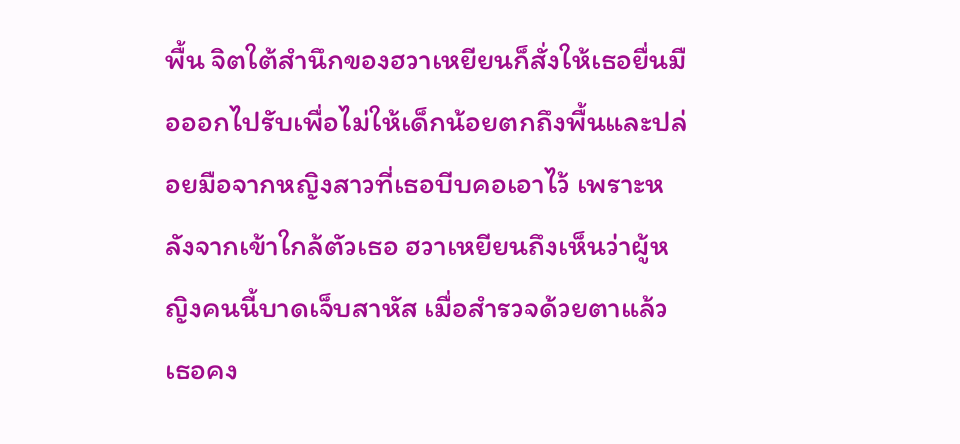พื้น จิตใต้สำนึกของฮวาเหยียนก็สั่งให้เธอยื่นมือออกไปรับเพื่อไม่ให้เด็กน้อยตกถึงพื้นและปล่อยมือจากหญิงสาวที่เธอบีบคอเอาไว้ เพราะหลังจากเข้าใกล้ตัวเธอ ฮวาเหยียนถึงเห็นว่าผู้หญิงคนนี้บาดเจ็บสาหัส เมื่อสำรวจด้วยตาแล้ว เธอคง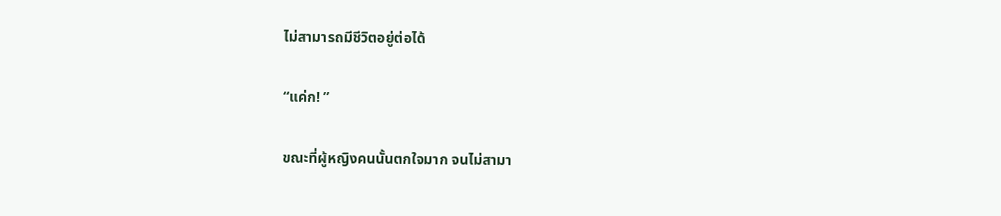ไม่สามารถมีชีวิตอยู่ต่อได้

“แค่ก! ”

ขณะที่ผู้หญิงคนนั้นตกใจมาก จนไม่สามา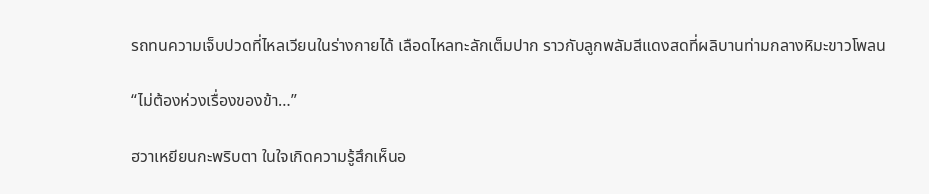รถทนความเจ็บปวดที่ไหลเวียนในร่างกายได้ เลือดไหลทะลักเต็มปาก ราวกับลูกพลัมสีแดงสดที่ผลิบานท่ามกลางหิมะขาวโพลน

“ไม่ต้องห่วงเรื่องของข้า…”

ฮวาเหยียนกะพริบตา ในใจเกิดความรู้สึกเห็นอ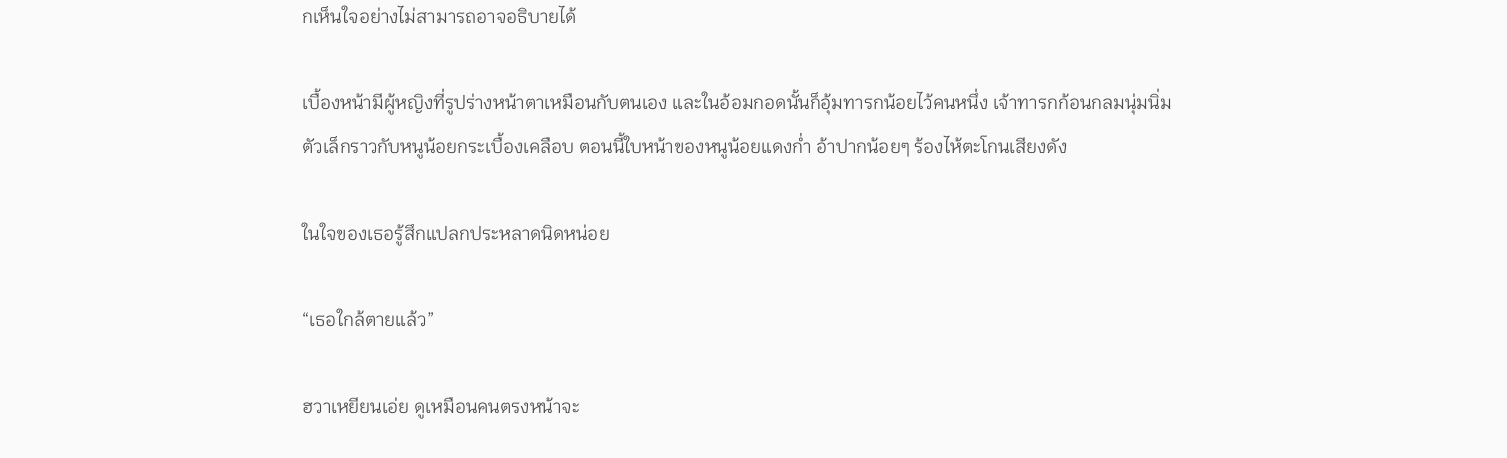กเห็นใจอย่างไม่สามารถอาจอธิบายได้

เบื้องหน้ามีผู้หญิงที่รูปร่างหน้าตาเหมือนกับตนเอง และในอ้อมกอดนั้นก็อุ้มทารกน้อยไว้คนหนึ่ง เจ้าทารกก้อนกลมนุ่มนิ่ม ตัวเล็กราวกับหนูน้อยกระเบื้องเคลือบ ตอนนี้ใบหน้าของหนูน้อยแดงก่ำ อ้าปากน้อยๆ ร้องไห้ตะโกนเสียงดัง

ในใจของเธอรู้สึกแปลกประหลาดนิดหน่อย

“เธอใกล้ตายแล้ว”

ฮวาเหยียนเอ่ย ดูเหมือนคนตรงหน้าจะ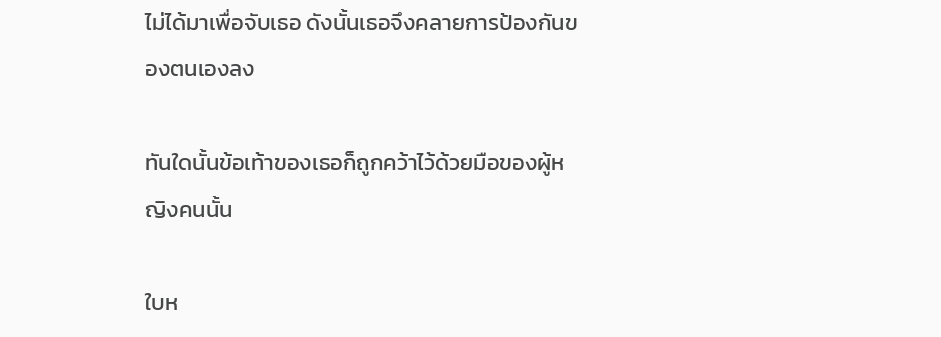ไม่ได้มาเพื่อจับเธอ ดังนั้นเธอจึงคลายการป้องกันของตนเองลง

ทันใดนั้นข้อเท้าของเธอก็ถูกคว้าไว้ด้วยมือของผู้หญิงคนนั้น

ใบห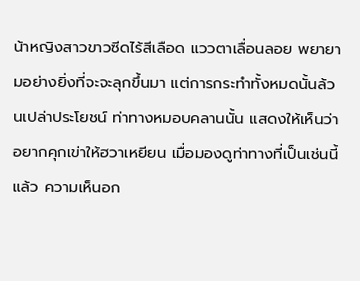น้าหญิงสาวขาวซีดไร้สีเลือด แววตาเลื่อนลอย พยายามอย่างยิ่งที่จะจะลุกขึ้นมา แต่การกระทำทั้งหมดนั้นล้วนเปล่าประโยชน์ ท่าทางหมอบคลานนั้น แสดงให้เห็นว่าอยากคุกเข่าให้ฮวาเหยียน เมื่อมองดูท่าทางที่เป็นเช่นนี้แล้ว ความเห็นอก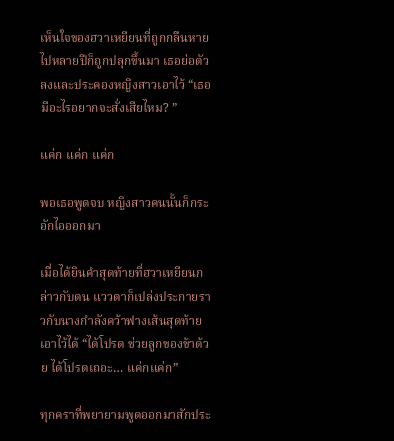เห็นใจของฮวาเหยียนที่ถูกกลืนหายไปหลายปีก็ถูกปลุกขึ้นมา เธอย่อตัวลงและประคองหญิงสาวเอาไว้ “เธอมีอะไรอยากจะสั่งเสียไหม? ”

แค่ก แค่ก แค่ก

พอเธอพูดจบ หญิงสาวคนนั้นก็กระอักไอออกมา

เมื่อได้ยินคำสุดท้ายที่ฮวาเหยียนกล่าวกับตน แววตาก็เปล่งประกายราวกับนางกำลังคว้าฟางเส้นสุดท้ายเอาไว้ได้ “ได้โปรด ช่วยลูกของข้าด้วย ได้โปรดเถอะ… แค่กแค่ก”

ทุกคราที่พยายามพูดออกมาสักประ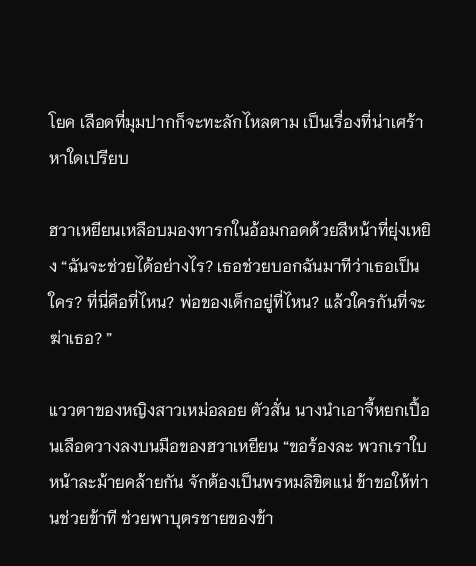โยค เลือดที่มุมปากก็จะทะลักไหลตาม เป็นเรื่องที่น่าเศร้าหาใดเปรียบ

ฮวาเหยียนเหลือบมองทารกในอ้อมกอดด้วยสีหน้าที่ยุ่งเหยิง “ฉันจะช่วยได้อย่างไร? เธอช่วยบอกฉันมาทีว่าเธอเป็นใคร? ที่นี่คือที่ไหน? พ่อของเด็กอยู่ที่ไหน? แล้วใครกันที่จะฆ่าเธอ? ”

แววตาของหญิงสาวเหม่อลอย ตัวสั่น นางนำเอาจี้หยกเปื้อนเลือดวางลงบนมือของฮวาเหยียน “ขอร้องละ พวกเราใบหน้าละม้ายคล้ายกัน จักต้องเป็นพรหมลิขิตแน่ ข้าขอให้ท่านช่วยข้าที ช่วยพาบุตรชายของข้า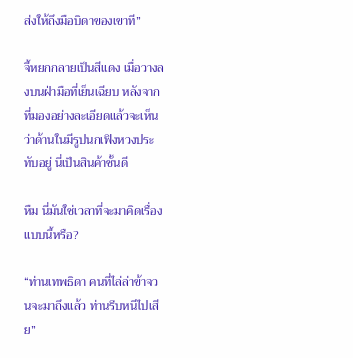ส่งให้ถึงมือบิดาของเขาที”

จี้หยกกลายเป็นสีแดง เมื่อวางลงบนฝ่ามือที่เย็นเฉียบ หลังจากที่มองอย่างละเอียดแล้วจะเห็นว่าด้านในมีรูปนกเฟิงหวงประทับอยู่ นี่เป็นสินค้าชั้นดี

หืม นี่มันใช่เวลาที่จะมาคิดเรื่องแบบนี้หรือ?

“ท่านเทพธิดา คนที่ไล่ล่าข้าจวนจะมาถึงแล้ว ท่านรีบหนีไปเสีย”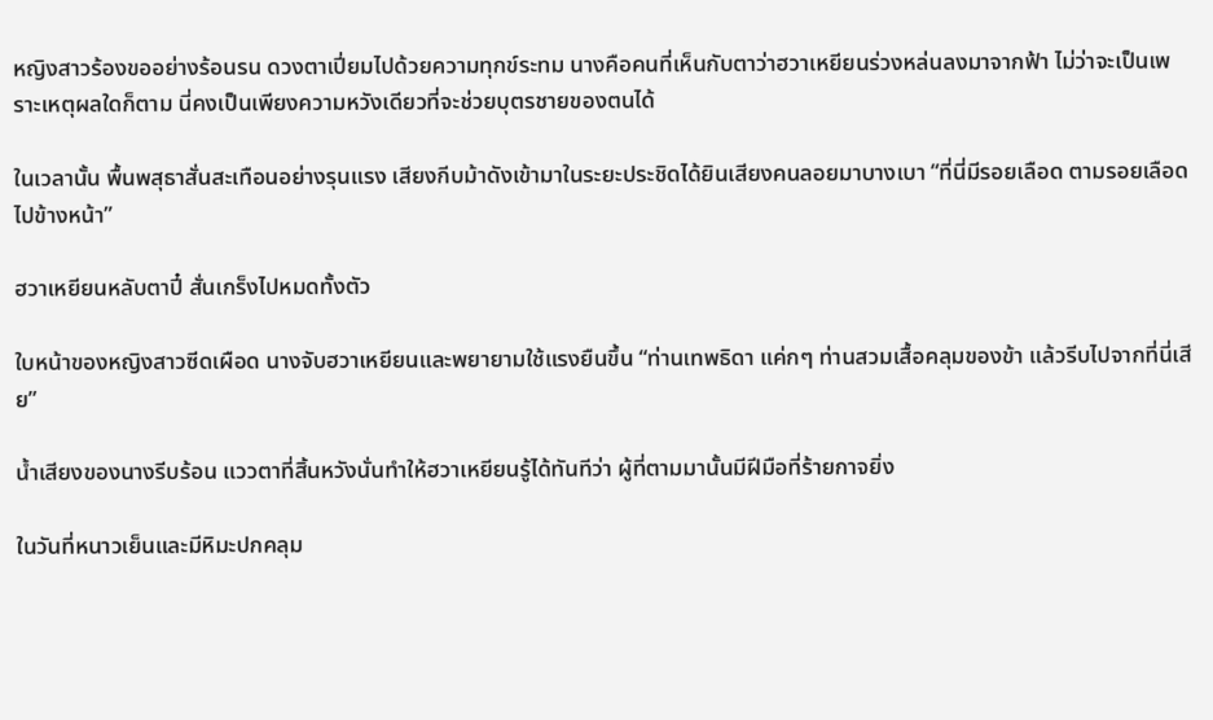หญิงสาวร้องขออย่างร้อนรน ดวงตาเปี่ยมไปด้วยความทุกข์ระทม นางคือคนที่เห็นกับตาว่าฮวาเหยียนร่วงหล่นลงมาจากฟ้า ไม่ว่าจะเป็นเพราะเหตุผลใดก็ตาม นี่คงเป็นเพียงความหวังเดียวที่จะช่วยบุตรชายของตนได้

ในเวลานั้น พื้นพสุธาสั่นสะเทือนอย่างรุนแรง เสียงกีบม้าดังเข้ามาในระยะประชิดได้ยินเสียงคนลอยมาบางเบา “ที่นี่มีรอยเลือด ตามรอยเลือดไปข้างหน้า”

ฮวาเหยียนหลับตาปี๋ สั่นเกร็งไปหมดทั้งตัว

ใบหน้าของหญิงสาวซีดเผือด นางจับฮวาเหยียนและพยายามใช้แรงยืนขึ้น “ท่านเทพธิดา แค่กๆ ท่านสวมเสื้อคลุมของข้า แล้วรีบไปจากที่นี่เสีย”

น้ำเสียงของนางรีบร้อน แววตาที่สิ้นหวังนั่นทำให้ฮวาเหยียนรู้ได้ทันทีว่า ผู้ที่ตามมานั้นมีฝีมือที่ร้ายกาจยิ่ง

ในวันที่หนาวเย็นและมีหิมะปกคลุม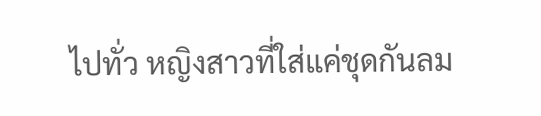ไปทั่ว หญิงสาวที่ใส่แค่ชุดกันลม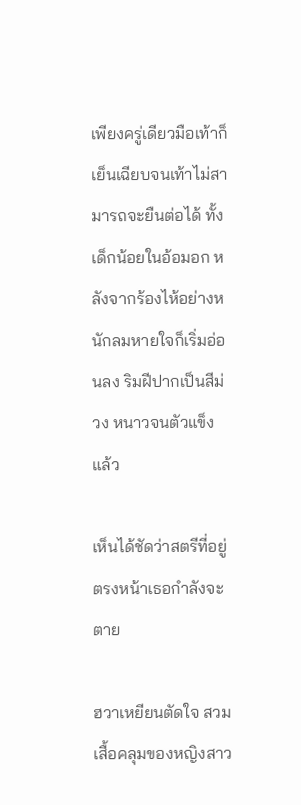เพียงครู่เดียวมือเท้าก็เย็นเฉียบจนเท้าไม่สามารถจะยืนต่อได้ ทั้งเด็กน้อยในอ้อมอก หลังจากร้องไห้อย่างหนักลมหายใจก็เริ่มอ่อนลง ริมฝีปากเป็นสีม่วง หนาวจนตัวแข็งแล้ว

เห็นได้ชัดว่าสตรีที่อยู่ตรงหน้าเธอกำลังจะตาย

ฮวาเหยียนตัดใจ สวมเสื้อคลุมของหญิงสาว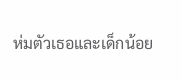ห่มตัวเธอและเด็กน้อย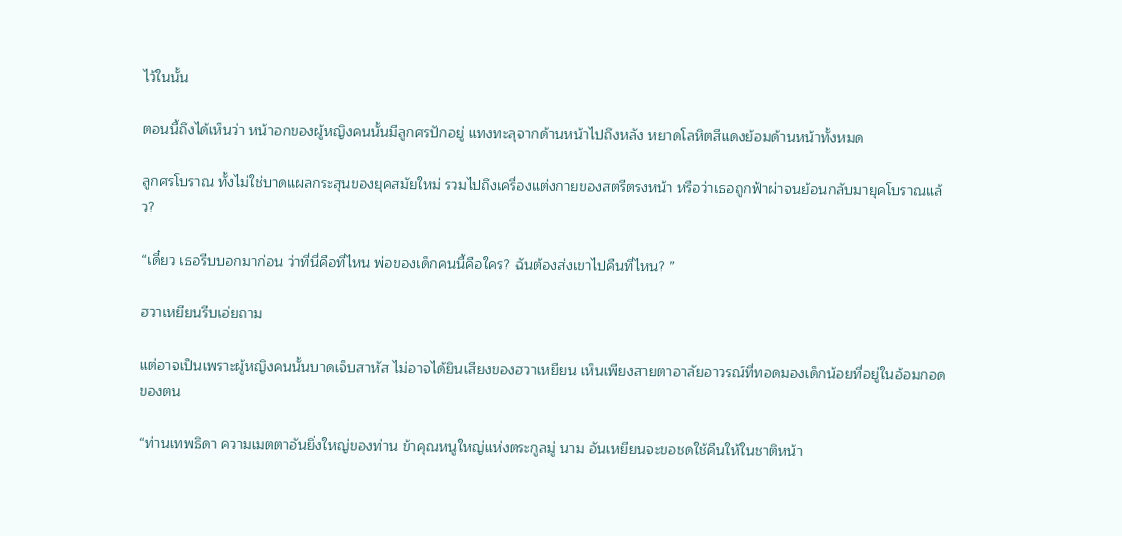ไว้ในนั้น

ตอนนี้ถึงได้เห็นว่า หน้าอกของผู้หญิงคนนั้นมีลูกศรปักอยู่ แทงทะลุจากด้านหน้าไปถึงหลัง หยาดโลหิตสีแดงย้อมด้านหน้าทั้งหมด

ลูกศรโบราณ ทั้งไม่ใช่บาดแผลกระสุนของยุคสมัยใหม่ รวมไปถึงเครื่องแต่งกายของสตรีตรงหน้า หรือว่าเธอถูกฟ้าผ่าจนย้อนกลับมายุคโบราณแล้ว?

“เดี๋ยว เธอรีบบอกมาก่อน ว่าที่นี่คือที่ไหน พ่อของเด็กคนนี้คือใคร? ฉันต้องส่งเขาไปคืนที่ไหน? ”

ฮวาเหยียนรีบเอ่ยถาม

แต่อาจเป็นเพราะผู้หญิงคนนั้นบาดเจ็บสาหัส ไม่อาจได้ยินเสียงของฮวาเหยียน เห็นเพียงสายตาอาลัยอาวรณ์ที่ทอดมองเด็กน้อยที่อยู่ในอ้อมกอดของตน

“ท่านเทพธิดา ความเมตตาอันยิ่งใหญ่ของท่าน ข้าคุณหนูใหญ่แห่งตระกูลมู่ นาม อันเหยียนจะขอชดใช้คืนให้ในชาติหน้า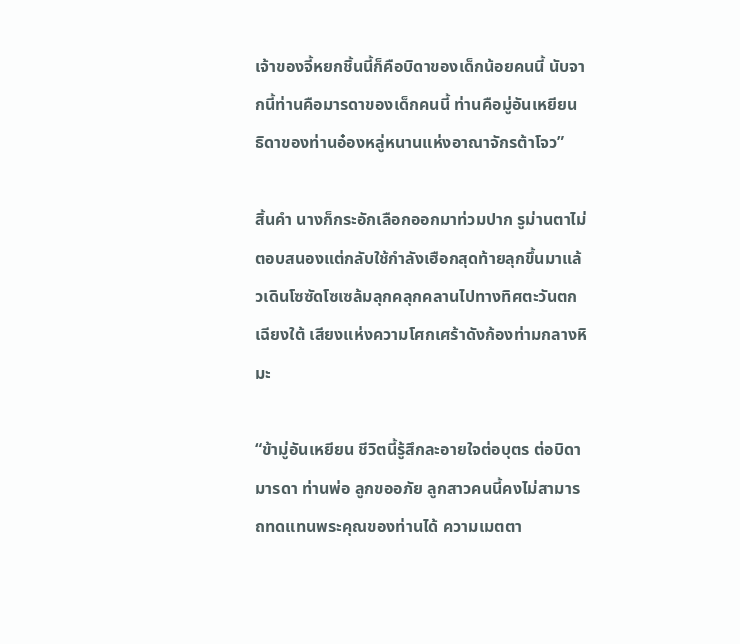เจ้าของจี้หยกชิ้นนี้ก็คือบิดาของเด็กน้อยคนนี้ นับจากนี้ท่านคือมารดาของเด็กคนนี้ ท่านคือมู่อันเหยียน ธิดาของท่านอ๋องหลู่หนานแห่งอาณาจักรต้าโจว”

สิ้นคำ นางก็กระอักเลือกออกมาท่วมปาก รูม่านตาไม่ตอบสนองแต่กลับใช้กำลังเฮือกสุดท้ายลุกขึ้นมาแล้วเดินโซซัดโซเซล้มลุกคลุกคลานไปทางทิศตะวันตกเฉียงใต้ เสียงแห่งความโศกเศร้าดังก้องท่ามกลางหิมะ

“ข้ามู่อันเหยียน ชีวิตนี้รู้สึกละอายใจต่อบุตร ต่อบิดามารดา ท่านพ่อ ลูกขออภัย ลูกสาวคนนี้คงไม่สามารถทดแทนพระคุณของท่านได้ ความเมตตา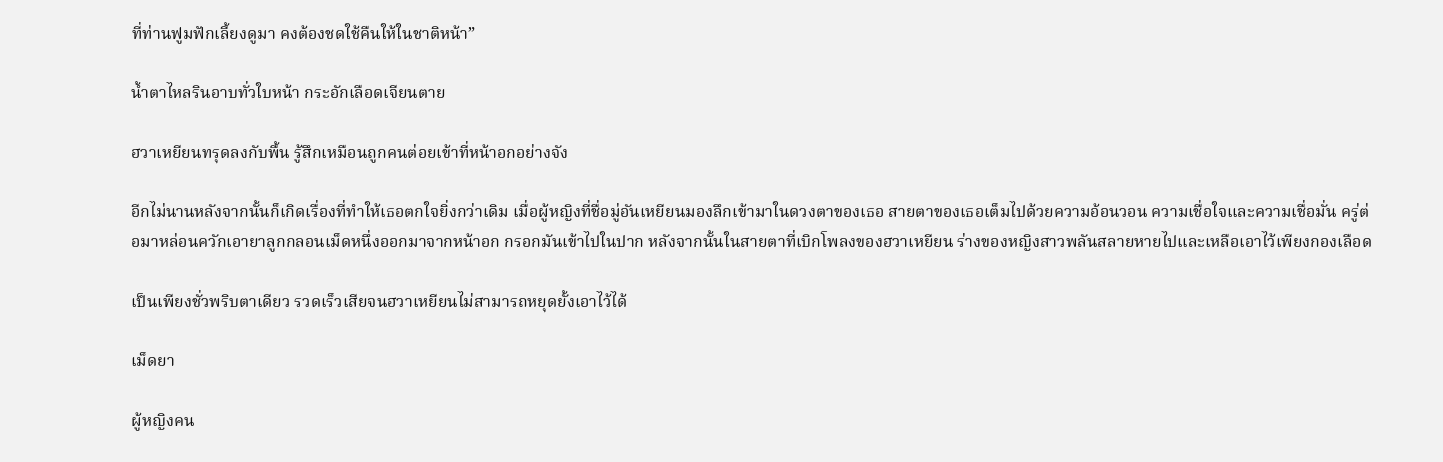ที่ท่านฟูมฟักเลี้ยงดูมา คงต้องชดใช้คืนให้ในชาติหน้า”

น้ำตาไหลรินอาบทั่วใบหน้า กระอักเลือดเจียนตาย

ฮวาเหยียนทรุดลงกับพื้น รู้สึกเหมือนถูกคนต่อยเข้าที่หน้าอกอย่างจัง

อีกไม่นานหลังจากนั้นก็เกิดเรื่องที่ทำให้เธอตกใจยิ่งกว่าเดิม เมื่อผู้หญิงที่ชื่อมู่อันเหยียนมองลึกเข้ามาในดวงตาของเธอ สายตาของเธอเต็มไปด้วยความอ้อนวอน ความเชื่อใจและความเชื่อมั่น ครู่ต่อมาหล่อนควักเอายาลูกกลอนเม็ดหนึ่งออกมาจากหน้าอก กรอกมันเข้าไปในปาก หลังจากนั้นในสายตาที่เบิกโพลงของฮวาเหยียน ร่างของหญิงสาวพลันสลายหายไปและเหลือเอาไว้เพียงกองเลือด

เป็นเพียงชั่วพริบตาเดียว รวดเร็วเสียจนฮวาเหยียนไม่สามารถหยุดยั้งเอาไว้ได้

เม็ดยา

ผู้หญิงคน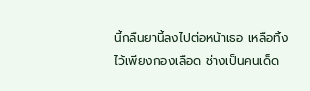นี้กลืนยานี้ลงไปต่อหน้าเธอ เหลือทิ้งไว้เพียงกองเลือด ช่างเป็นคนเด็ด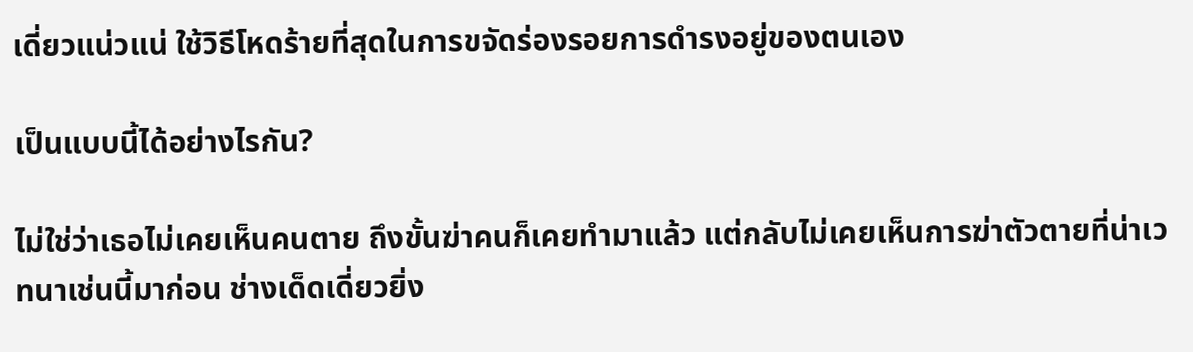เดี่ยวแน่วแน่ ใช้วิธีโหดร้ายที่สุดในการขจัดร่องรอยการดำรงอยู่ของตนเอง

เป็นแบบนี้ได้อย่างไรกัน?

ไม่ใช่ว่าเธอไม่เคยเห็นคนตาย ถึงขั้นฆ่าคนก็เคยทำมาแล้ว แต่กลับไม่เคยเห็นการฆ่าตัวตายที่น่าเวทนาเช่นนี้มาก่อน ช่างเด็ดเดี่ยวยิ่ง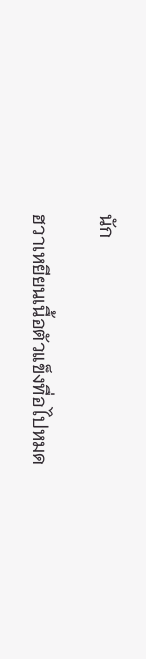นัก

ฮวาเหยียนเนื้อตัวแข็งทื่อไปหมด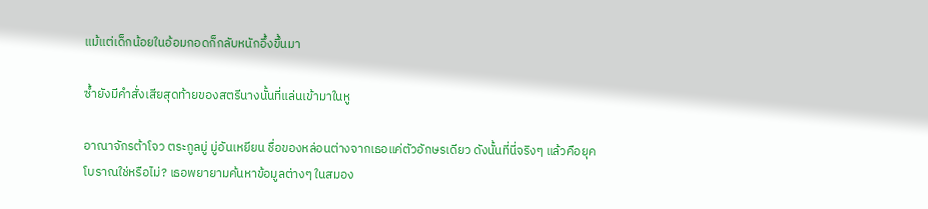แม้แต่เด็กน้อยในอ้อมกอดก็กลับหนักอึ้งขึ้นมา

ซ้ำยังมีคำสั่งเสียสุดท้ายของสตรีนางนั้นที่แล่นเข้ามาในหู

อาณาจักรต้าโจว ตระกูลมู่ มู่อันเหยียน ชื่อของหล่อนต่างจากเธอแค่ตัวอักษรเดียว ดังนั้นที่นี่จริงๆ แล้วคือยุคโบราณใช่หรือไม่? เธอพยายามค้นหาข้อมูลต่างๆ ในสมอง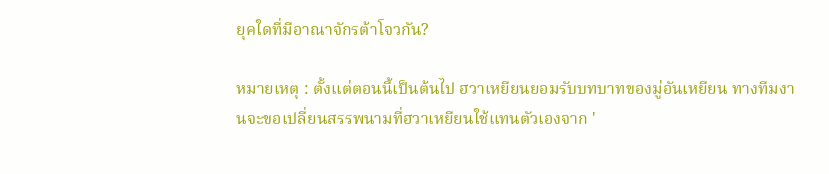ยุคใดที่มีอาณาจักรต้าโจวกัน?

หมายเหตุ : ตั้งแต่ตอนนี้เป็นต้นไป ฮวาเหยียนยอมรับบทบาทของมู่อันเหยียน ทางทีมงานจะขอเปลี่ยนสรรพนามที่ฮวาเหยียนใช้แทนตัวเองจาก '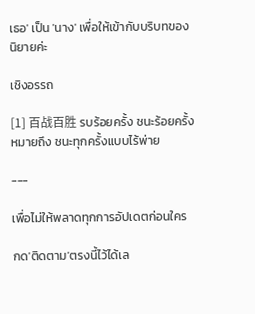เธอ' เป็น 'นาง' เพื่อให้เข้ากับบริบทของนิยายค่ะ

เชิงอรรถ

[1] 百战百胜 รบร้อยครั้ง ชนะร้อยครั้ง หมายถึง ชนะทุกครั้งแบบไร้พ่าย

---

เพื่อไม่ให้พลาดทุกการอัปเดตก่อนใคร

กด'ติดตาม'ตรงนี้ไว้ได้เล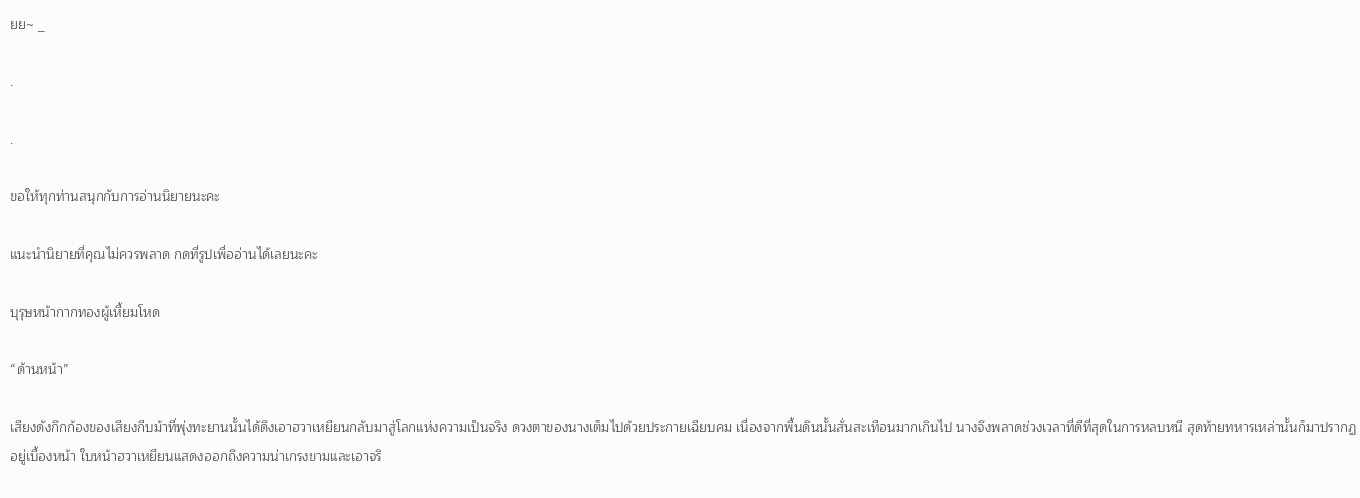ยย~ _

.

.

ขอให้ทุกท่านสนุกกับการอ่านนิยายนะคะ

แนะนำนิยายที่คุณไม่ควรพลาด กดที่รูปเพื่ออ่านได้เลยนะคะ

บุรุษหน้ากากทองผู้เหี้ยมโหด

“ด้านหน้า”

เสียงดังกึกก้องของเสียงกีบม้าที่พุ่งทะยานนั้นได้ดึงเอาฮวาเหยียนกลับมาสู่โลกแห่งความเป็นจริง ดวงตาของนางเต็มไปด้วยประกายเฉียบคม เนื่องจากพื้นดินนั้นสั่นสะเทือนมากเกินไป นางจึงพลาดช่วงเวลาที่ดีที่สุดในการหลบหนี สุดท้ายทหารเหล่านั้นก็มาปรากฏอยู่เบื้องหน้า ใบหน้าฮวาเหยียนแสดงออกถึงความน่าเกรงขามและเอาจริ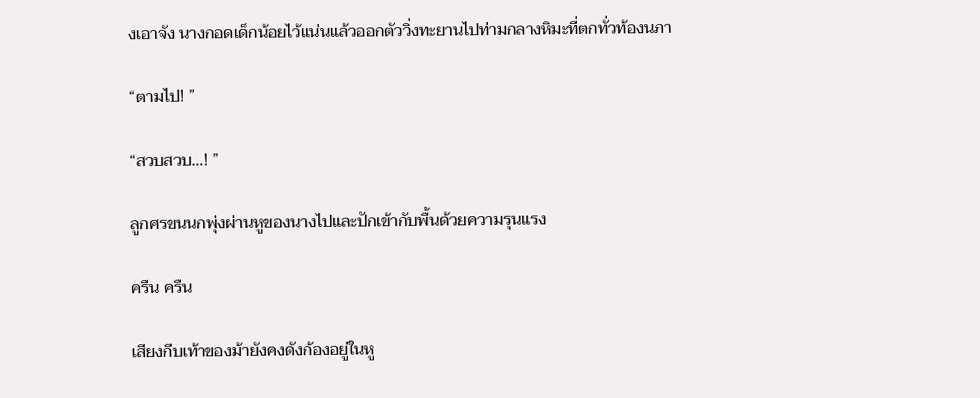งเอาจัง นางกอดเด็กน้อยไว้แน่นแล้วออกตัววิ่งทะยานไปท่ามกลางหิมะที่ตกทั่วท้องนภา

“ตามไป! ”

“สวบสวบ…! ”

ลูกศรขนนกพุ่งผ่านหูของนางไปและปักเข้ากับพื้นด้วยความรุนแรง

ครืน ครืน

เสียงกีบเท้าของม้ายังคงดังก้องอยู่ในหู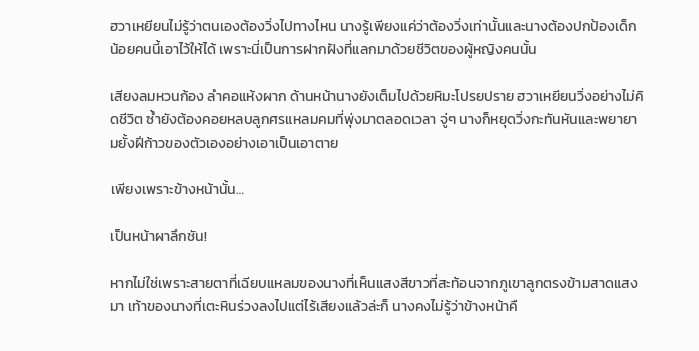ฮวาเหยียนไม่รู้ว่าตนเองต้องวิ่งไปทางไหน นางรู้เพียงแค่ว่าต้องวิ่งเท่านั้นและนางต้องปกป้องเด็กน้อยคนนี้เอาไว้ให้ได้ เพราะนี่เป็นการฝากฝังที่แลกมาด้วยชีวิตของผู้หญิงคนนั้น

เสียงลมหวนก้อง ลำคอแห้งผาก ด้านหน้านางยังเต็มไปด้วยหิมะโปรยปราย ฮวาเหยียนวิ่งอย่างไม่คิดชีวิต ซ้ำยังต้องคอยหลบลูกศรแหลมคมที่พุ่งมาตลอดเวลา จู่ๆ นางก็หยุดวิ่งกะทันหันและพยายามยั้งฝีก้าวของตัวเองอย่างเอาเป็นเอาตาย

เพียงเพราะข้างหน้านั้น…

เป็นหน้าผาลึกชัน!

หากไม่ใช่เพราะสายตาที่เฉียบแหลมของนางที่เห็นแสงสีขาวที่สะท้อนจากภูเขาลูกตรงข้ามสาดแสงมา เท้าของนางที่เตะหินร่วงลงไปแต่ไร้เสียงแล้วล่ะก็ นางคงไม่รู้ว่าข้างหน้าคื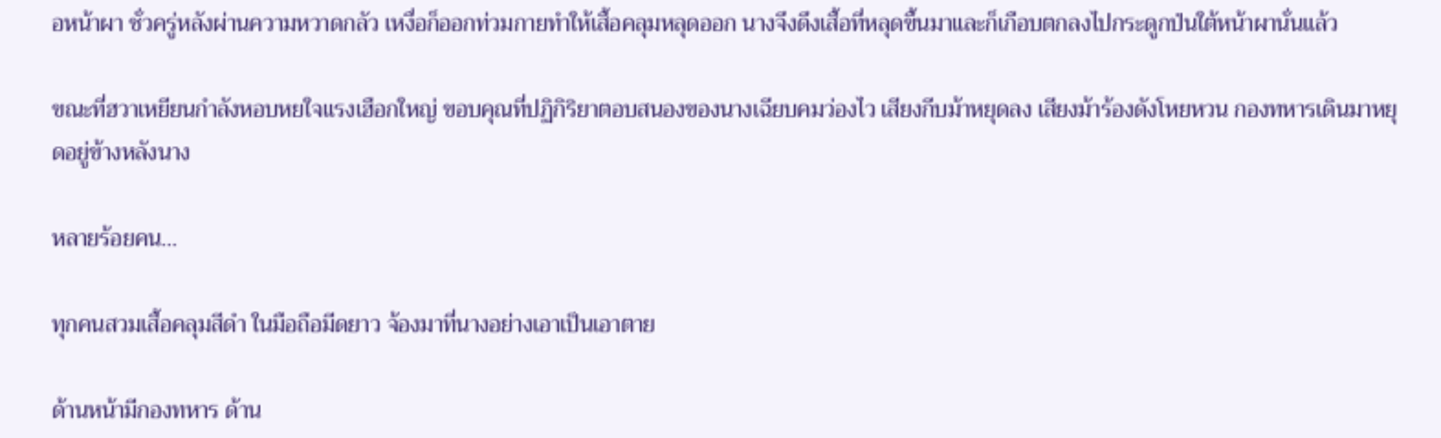อหน้าผา ชั่วครู่หลังผ่านความหวาดกลัว เหงื่อก็ออกท่วมกายทำให้เสื้อคลุมหลุดออก นางจึงดึงเสื้อที่หลุดขึ้นมาและก็เกือบตกลงไปกระดูกป่นใต้หน้าผานั่นแล้ว

ขณะที่ฮวาเหยียนกำลังหอบหยใจแรงเฮือกใหญ่ ขอบคุณที่ปฏิกิริยาตอบสนองของนางเฉียบคมว่องไว เสียงกีบม้าหยุดลง เสียงม้าร้องดังโหยหวน กองทหารเดินมาหยุดอยู่ข้างหลังนาง

หลายร้อยคน…

ทุกคนสวมเสื้อคลุมสีดำ ในมือถือมีดยาว จ้องมาที่นางอย่างเอาเป็นเอาตาย

ด้านหน้ามีกองทหาร ด้าน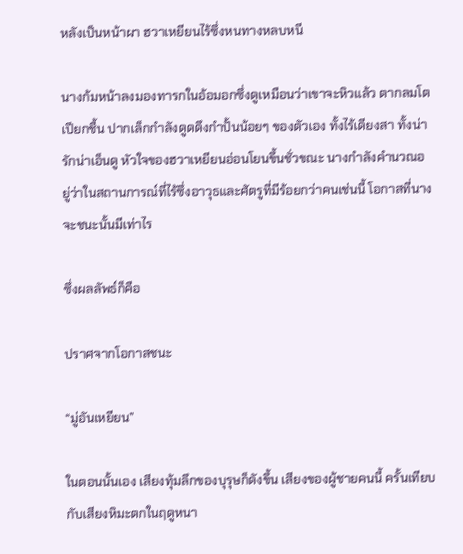หลังเป็นหน้าผา ฮวาเหยียนไร้ซึ่งหนทางหลบหนี

นางก้มหน้าลงมองทารกในอ้อมอกซึ่งดูเหมือนว่าเขาจะหิวแล้ว ตากลมโตเปียกชื้น ปากเล็กกำลังดูดดึงกำปั้นน้อยๆ ของตัวเอง ทั้งไร้เดียงสา ทั้งน่ารักน่าเอ็นดู หัวใจของฮวาเหยียนอ่อนโยนขึ้นชั่วขณะ นางกำลังคำนวณอยู่ว่าในสถานการณ์ที่ไร้ซึ่งอาวุธและศัตรูที่มีร้อยกว่าคนเช่นนี้ โอกาสที่นางจะชนะนั้นมีเท่าไร

ซึ่งผลลัพธ์ก็คือ

ปราศจากโอกาสชนะ

“มู่อันเหยียน”

ในตอนนั้นเอง เสียงทุ้มลึกของบุรุษก็ดังขึ้น เสียงของผู้ชายคนนี้ ครั้นเทียบกับเสียงหิมะตกในฤดูหนา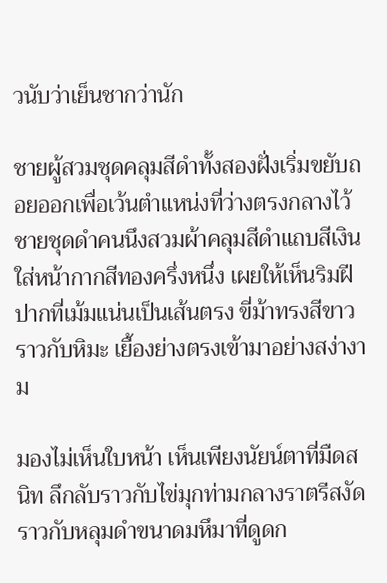วนับว่าเย็นชากว่านัก

ชายผู้สวมชุดคลุมสีดำทั้งสองฝั่งเริ่มขยับถอยออกเพื่อเว้นตำแหน่งที่ว่างตรงกลางไว้ ชายชุดดำคนนึงสวมผ้าคลุมสีดำแถบสีเงิน ใส่หน้ากากสีทองครึ่งหนึ่ง เผยให้เห็นริมฝีปากที่เม้มแน่นเป็นเส้นตรง ขี่ม้าทรงสีขาวราวกับหิมะ เยื้องย่างตรงเข้ามาอย่างสง่างาม

มองไม่เห็นใบหน้า เห็นเพียงนัยน์ตาที่มืดสนิท ลึกลับราวกับไข่มุกท่ามกลางราตรีสงัด ราวกับหลุมดำขนาดมหึมาที่ดูดก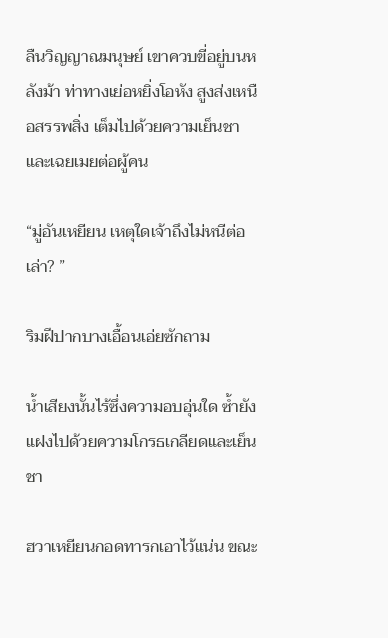ลืนวิญญาณมนุษย์ เขาควบขี่อยู่บนหลังม้า ท่าทางเย่อหยิ่งโอหัง สูงส่งเหนือสรรพสิ่ง เต็มไปด้วยความเย็นชาและเฉยเมยต่อผู้คน

“มู่อันเหยียน เหตุใดเจ้าถึงไม่หนีต่อเล่า? ”

ริมฝีปากบางเอื้อนเอ่ยซักถาม

น้ำเสียงนั้นไร้ซึ่งความอบอุ่นใด ซ้ำยังแฝงไปด้วยความโกรธเกลียดและเย็นชา

ฮวาเหยียนกอดทารกเอาไว้แน่น ขณะ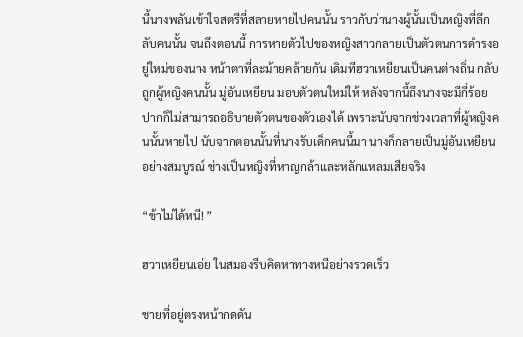นี้นางพลันเข้าใจสตรีที่สลายหายไปคนนั้น ราวกับว่านางผู้นั้นเป็นหญิงที่ลึกลับคนนั้น จนถึงตอนนี้ การหายตัวไปของหญิงสาวกลายเป็นตัวตนการดำรงอยู่ใหม่ของนาง หน้าตาที่ละม้ายคล้ายกัน เดิมทีฮวาเหยียนเป็นคนต่างถิ่น กลับถูกผู้หญิงคนนั้น มู่อันเหยียน มอบตัวตนใหม่ให้ หลังจากนี้ถึงนางจะมีกี่ร้อยปากก็ไม่สามารถอธิบายตัวตนของตัวเองได้ เพราะนับจากช่วงเวลาที่ผู้หญิงคนนั้นหายไป นับจากตอนนั้นที่นางรับเด็กคนนี้มา นางก็กลายเป็นมู่อันเหยียนอย่างสมบูรณ์ ช่างเป็นหญิงที่หาญกล้าและหลักแหลมเสียจริง

“ข้าไม่ได้หนี! ”

ฮวาเหยียนเอ่ย ในสมองรีบคิดหาทางหนีอย่างรวดเร็ว

ชายที่อยู่ตรงหน้ากดดัน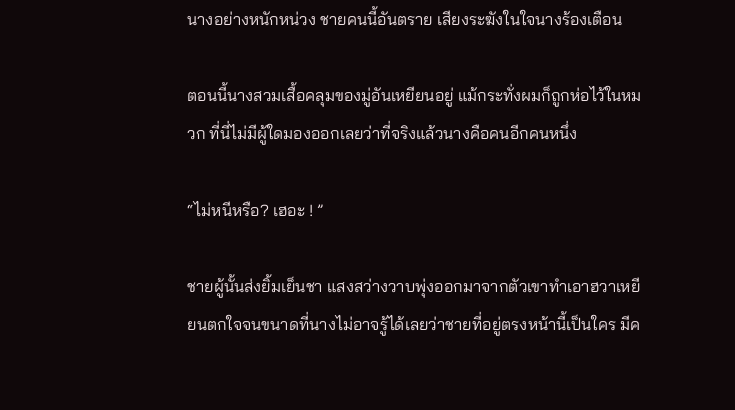นางอย่างหนักหน่วง ชายคนนี้อันตราย เสียงระฆังในใจนางร้องเตือน

ตอนนี้นางสวมเสื้อคลุมของมู่อันเหยียนอยู่ แม้กระทั่งผมก็ถูกห่อไว้ในหมวก ที่นี่ไม่มีผู้ใดมองออกเลยว่าที่จริงแล้วนางคือคนอีกคนหนึ่ง

“ไม่หนีหรือ? เฮอะ ! ”

ชายผู้นั้นส่งยิ้มเย็นชา แสงสว่างวาบพุ่งออกมาจากตัวเขาทำเอาฮวาเหยียนตกใจจนขนาดที่นางไม่อาจรู้ได้เลยว่าชายที่อยู่ตรงหน้านี้เป็นใคร มีค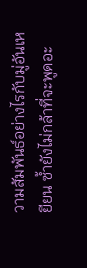วามสัมพันธ์อย่างไรกับมู่อันเหยียน ซ้ำยังไม่กล้าที่จะพูดอะ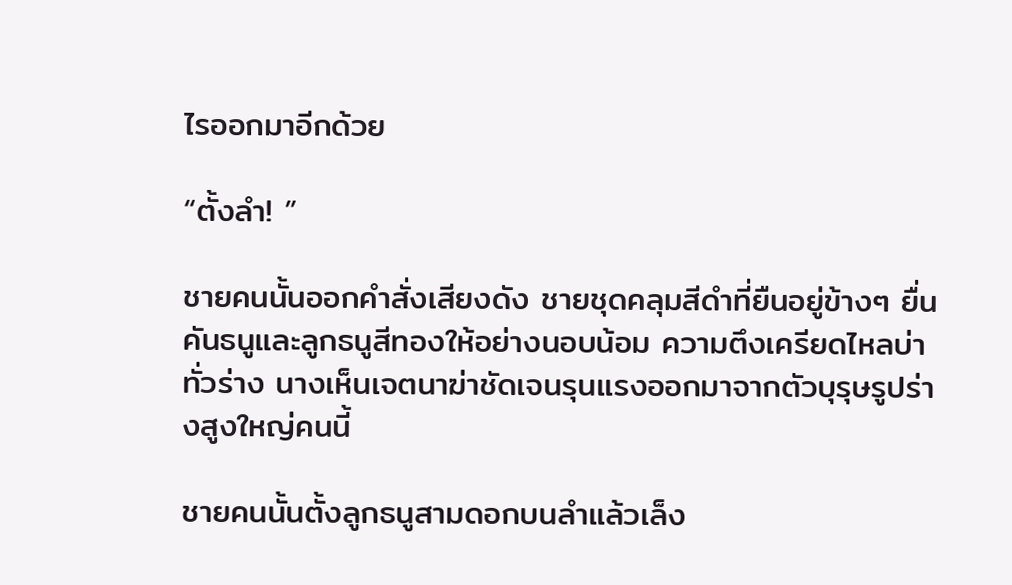ไรออกมาอีกด้วย

“ตั้งลำ! ”

ชายคนนั้นออกคำสั่งเสียงดัง ชายชุดคลุมสีดำที่ยืนอยู่ข้างๆ ยื่นคันธนูและลูกธนูสีทองให้อย่างนอบน้อม ความตึงเครียดไหลบ่าทั่วร่าง นางเห็นเจตนาฆ่าชัดเจนรุนแรงออกมาจากตัวบุรุษรูปร่างสูงใหญ่คนนี้

ชายคนนั้นตั้งลูกธนูสามดอกบนลำแล้วเล็ง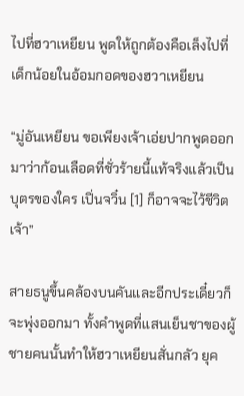ไปที่ฮวาเหยียน พูดให้ถูกต้องคือเล็งไปที่เด็กน้อยในอ้อมกอดของฮวาเหยียน

“มู่อันเหยียน ขอเพียงเจ้าเอ่ยปากพูดออกมาว่าก้อนเลือดที่ชั่วร้ายนี้แท้จริงแล้วเป็นบุตรของใคร เปิ่นจวิ๋น [1] ก็อาจจะไว้ชีวิตเจ้า”

สายธนูขึ้นคล้องบนคันและอีกประเดี๋ยวก็จะพุ่งออกมา ทั้งคำพูดที่แสนเย็นชาของผู้ชายคนนั้นทำให้ฮวาเหยียนสั่นกลัว ยุค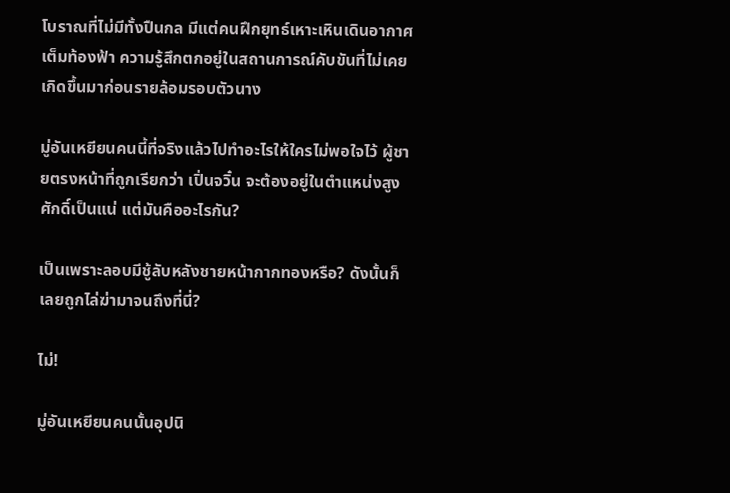โบราณที่ไม่มีทั้งปืนกล มีแต่คนฝึกยุทธ์เหาะเหินเดินอากาศเต็มท้องฟ้า ความรู้สึกตกอยู่ในสถานการณ์คับขันที่ไม่เคยเกิดขึ้นมาก่อนรายล้อมรอบตัวนาง

มู่อันเหยียนคนนี้ที่จริงแล้วไปทำอะไรให้ใครไม่พอใจไว้ ผู้ชายตรงหน้าที่ถูกเรียกว่า เปิ่นจวิ๋น จะต้องอยู่ในตำแหน่งสูงศักดิ์เป็นแน่ แต่มันคืออะไรกัน?

เป็นเพราะลอบมีชู้ลับหลังชายหน้ากากทองหรือ? ดังนั้นก็เลยถูกไล่ฆ่ามาจนถึงที่นี่?

ไม่!

มู่อันเหยียนคนนั้นอุปนิ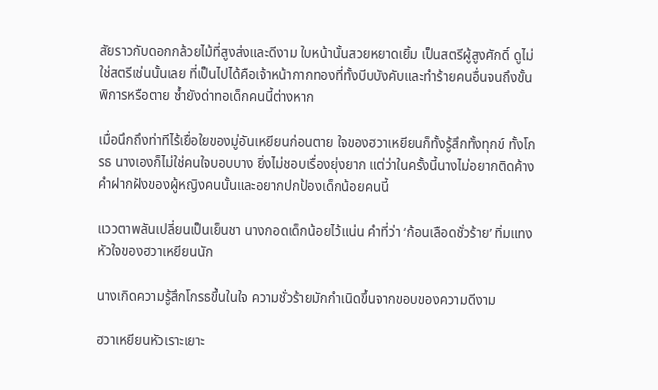สัยราวกับดอกกล้วยไม้ที่สูงส่งและดีงาม ใบหน้านั้นสวยหยาดเยิ้ม เป็นสตรีผู้สูงศักดิ์ ดูไม่ใช่สตรีเช่นนั้นเลย ที่เป็นไปได้คือเจ้าหน้ากากทองที่ทั้งบีบบังคับและทำร้ายคนอื่นจนถึงขั้นพิการหรือตาย ซ้ำยังด่าทอเด็กคนนี้ต่างหาก

เมื่อนึกถึงท่าทีไร้เยื่อใยของมู่อันเหยียนก่อนตาย ใจของฮวาเหยียนก็ทั้งรู้สึกทั้งทุกข์ ทั้งโกรธ นางเองก็ไม่ใช่คนใจบอบบาง ยิ่งไม่ชอบเรื่องยุ่งยาก แต่ว่าในครั้งนี้นางไม่อยากติดค้างคำฝากฝังของผู้หญิงคนนั้นและอยากปกป้องเด็กน้อยคนนี้

แววตาพลันเปลี่ยนเป็นเย็นชา นางกอดเด็กน้อยไว้แน่น คำที่ว่า ‘ก้อนเลือดชั่วร้าย’ ทิ่มแทงหัวใจของฮวาเหยียนนัก

นางเกิดความรู้สึกโกรธขึ้นในใจ ความชั่วร้ายมักกำเนิดขึ้นจากขอบของความดีงาม

ฮวาเหยียนหัวเราะเยาะ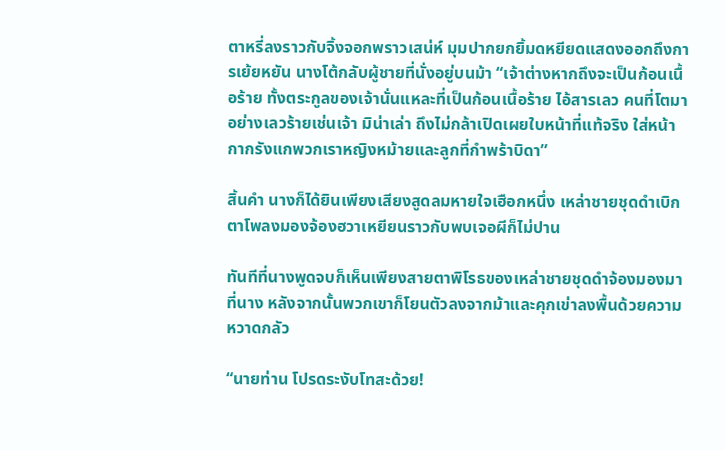ตาหรี่ลงราวกับจิ้งจอกพราวเสน่ห์ มุมปากยกยิ้มดหยียดแสดงออกถึงการเย้ยหยัน นางโต้กลับผู้ชายที่นั่งอยู่บนม้า “เจ้าต่างหากถึงจะเป็นก้อนเนื้อร้าย ทั้งตระกูลของเจ้านั่นแหละที่เป็นก้อนเนื้อร้าย ไอ้สารเลว คนที่โตมาอย่างเลวร้ายเช่นเจ้า มิน่าเล่า ถึงไม่กล้าเปิดเผยใบหน้าที่แท้จริง ใส่หน้ากากรังแกพวกเราหญิงหม้ายและลูกที่กำพร้าบิดา”

สิ้นคำ นางก็ได้ยินเพียงเสียงสูดลมหายใจเฮือกหนึ่ง เหล่าชายชุดดำเบิกตาโพลงมองจ้องฮวาเหยียนราวกับพบเจอผีก็ไม่ปาน

ทันทีที่นางพูดจบก็เห็นเพียงสายตาพิโรธของเหล่าชายชุดดำจ้องมองมาที่นาง หลังจากนั้นพวกเขาก็โยนตัวลงจากม้าและคุกเข่าลงพื้นด้วยความหวาดกลัว

“นายท่าน โปรดระงับโทสะด้วย!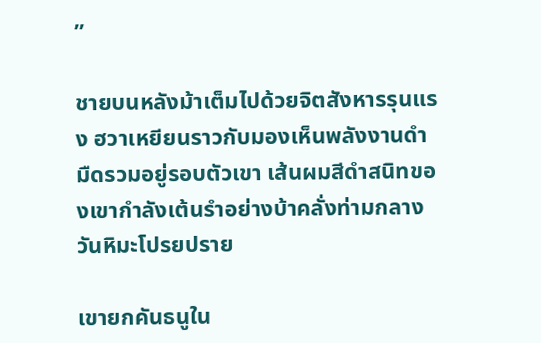”

ชายบนหลังม้าเต็มไปด้วยจิตสังหารรุนแรง ฮวาเหยียนราวกับมองเห็นพลังงานดำมืดรวมอยู่รอบตัวเขา เส้นผมสีดำสนิทของเขากำลังเต้นรำอย่างบ้าคลั่งท่ามกลางวันหิมะโปรยปราย

เขายกคันธนูใน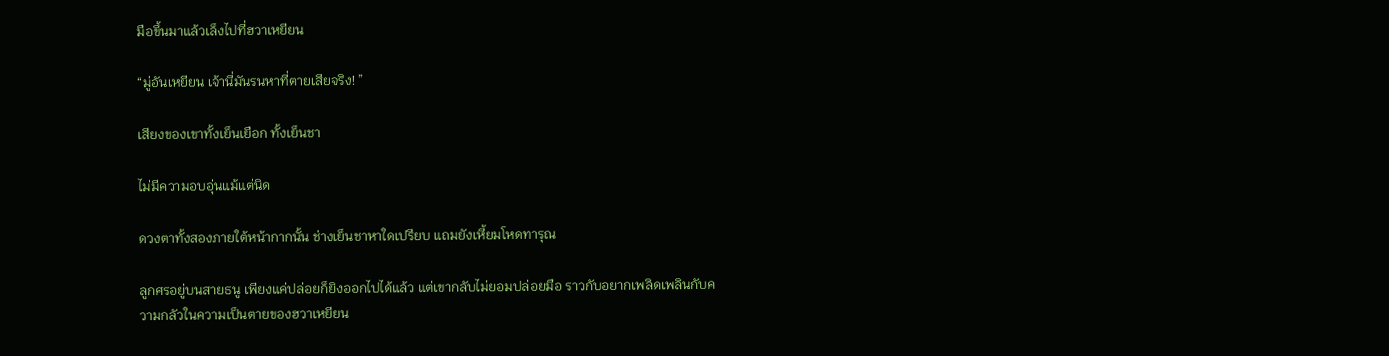มือขึ้นมาแล้วเล็งไปที่ฮวาเหยียน

“มู่อันเหยียน เจ้านี่มันรนหาที่ตายเสียจริง! ”

เสียงของเขาทั้งเย็นเยือก ทั้งเย็นชา

ไม่มีความอบอุ่นแม้แต่นิด

ดวงตาทั้งสองภายใต้หน้ากากนั้น ช่างเย็นชาหาใดเปรียบ แถมยังเหี้ยมโหดทารุณ

ลูกศรอยู่บนสายธนู เพียงแค่ปล่อยก็ยิงออกไปได้แล้ว แต่เขากลับไม่ยอมปล่อยมือ ราวกับอยากเพลิดเพลินกับความกลัวในความเป็นตายของฮวาเหยียน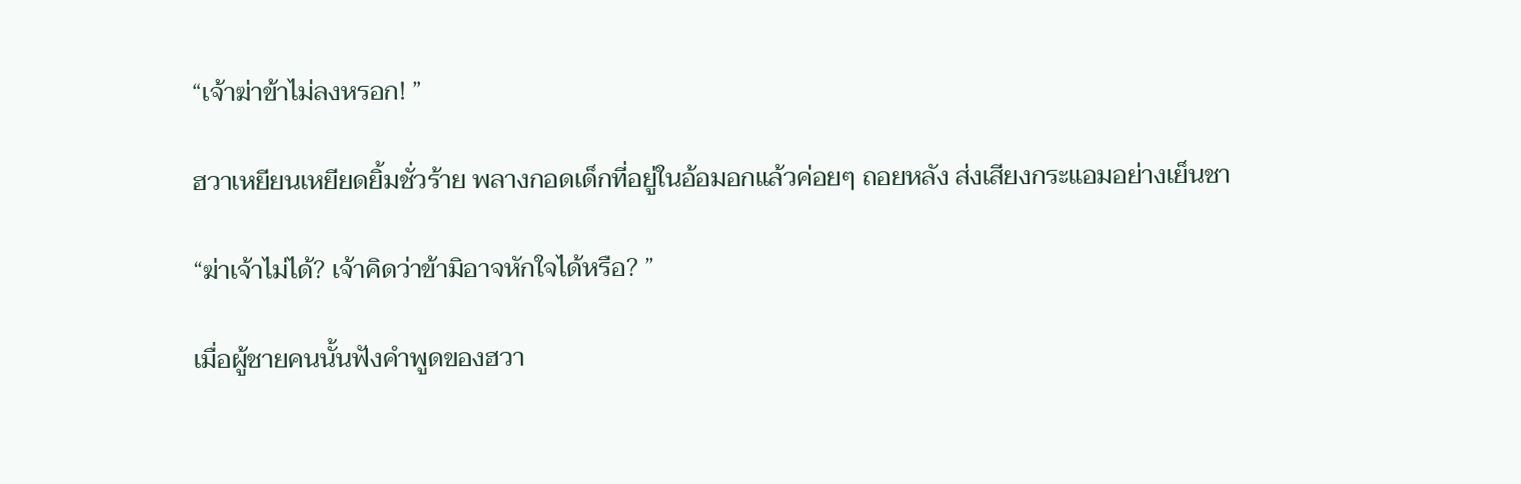“เจ้าฆ่าข้าไม่ลงหรอก! ”

ฮวาเหยียนเหยียดยิ้มชั่วร้าย พลางกอดเด็กที่อยู่ในอ้อมอกแล้วค่อยๆ ถอยหลัง ส่งเสียงกระแอมอย่างเย็นชา

“ฆ่าเจ้าไม่ได้? เจ้าคิดว่าข้ามิอาจหักใจได้หรือ? ”

เมื่อผู้ชายคนนั้นฟังคำพูดของฮวา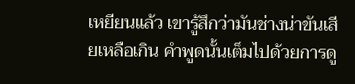เหยียนแล้ว เขารู้สึกว่ามันช่างน่าขันเสียเหลือเกิน คำพูดนั้นเต็มไปด้วยการดู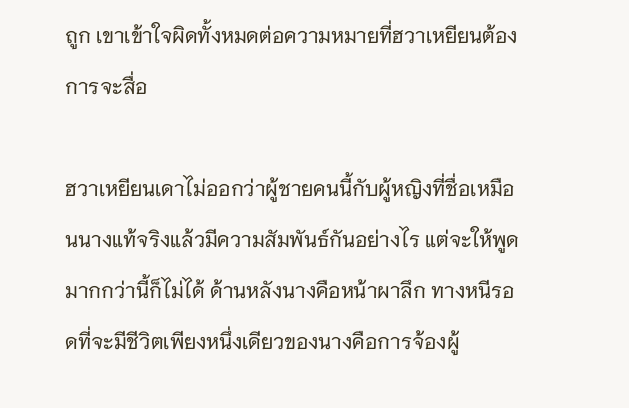ถูก เขาเข้าใจผิดทั้งหมดต่อความหมายที่ฮวาเหยียนต้องการจะสื่อ

ฮวาเหยียนเดาไม่ออกว่าผู้ชายคนนี้กับผู้หญิงที่ชื่อเหมือนนางแท้จริงแล้วมีความสัมพันธ์กันอย่างไร แต่จะให้พูดมากกว่านี้ก็ไม่ได้ ด้านหลังนางคือหน้าผาลึก ทางหนีรอดที่จะมีชีวิตเพียงหนึ่งเดียวของนางคือการจ้องผู้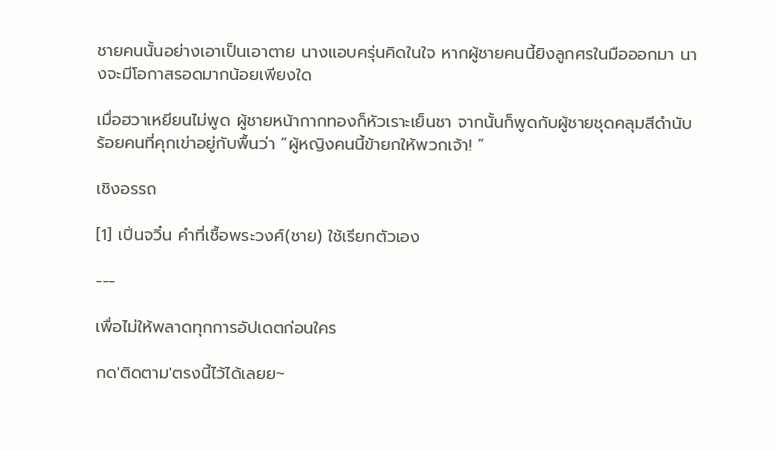ชายคนนั้นอย่างเอาเป็นเอาตาย นางแอบครุ่นคิดในใจ หากผู้ชายคนนี้ยิงลูกศรในมือออกมา นางจะมีโอกาสรอดมากน้อยเพียงใด

เมื่อฮวาเหยียนไม่พูด ผู้ชายหน้ากากทองก็หัวเราะเย็นชา จากนั้นก็พูดกับผู้ชายชุดคลุมสีดำนับร้อยคนที่คุกเข่าอยู่กับพื้นว่า “ผู้หญิงคนนี้ข้ายกให้พวกเจ้า! ”

เชิงอรรถ

[1] เปิ่นจวิ๋น คำที่เชื้อพระวงศ์(ชาย) ใช้เรียกตัวเอง

---

เพื่อไม่ให้พลาดทุกการอัปเดตก่อนใคร

กด'ติดตาม'ตรงนี้ไว้ได้เลยย~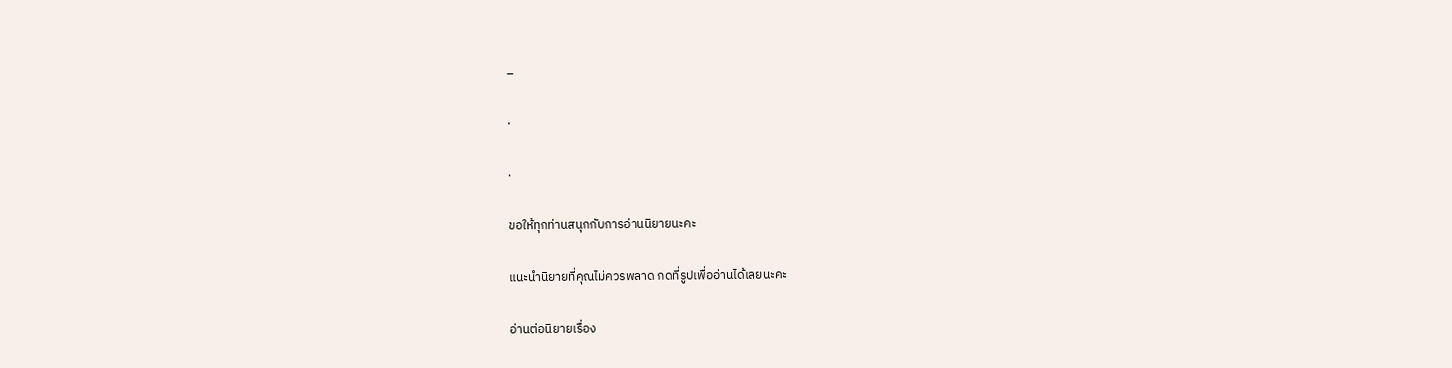_

.

.

ขอให้ทุกท่านสนุกกับการอ่านนิยายนะคะ

แนะนำนิยายที่คุณไม่ควรพลาด กดที่รูปเพื่ออ่านได้เลยนะคะ

อ่านต่อนิยายเรื่อง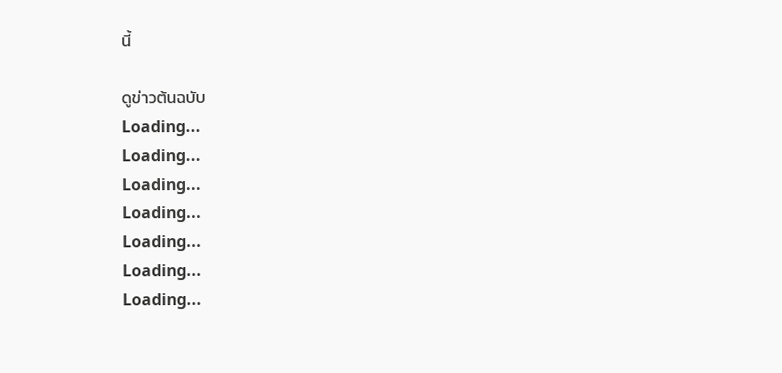นี้

ดูข่าวต้นฉบับ
Loading...
Loading...
Loading...
Loading...
Loading...
Loading...
Loading...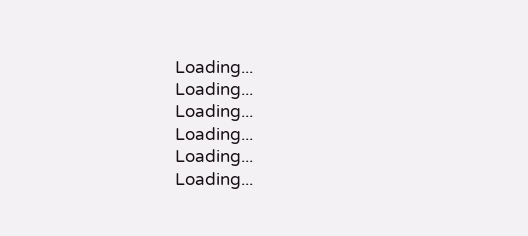Loading...
Loading...
Loading...
Loading...
Loading...
Loading...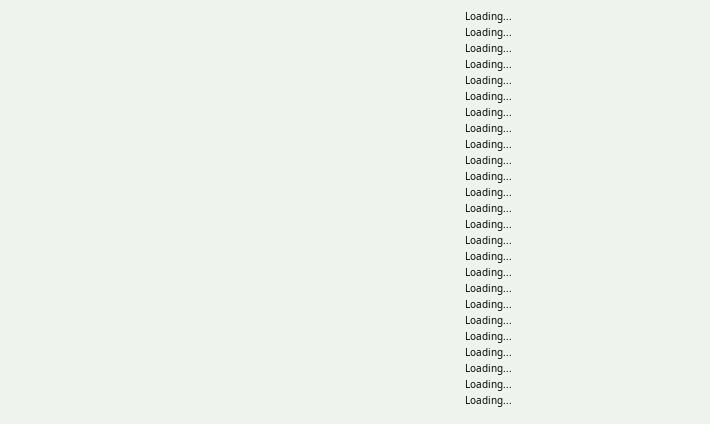Loading...
Loading...
Loading...
Loading...
Loading...
Loading...
Loading...
Loading...
Loading...
Loading...
Loading...
Loading...
Loading...
Loading...
Loading...
Loading...
Loading...
Loading...
Loading...
Loading...
Loading...
Loading...
Loading...
Loading...
Loading...